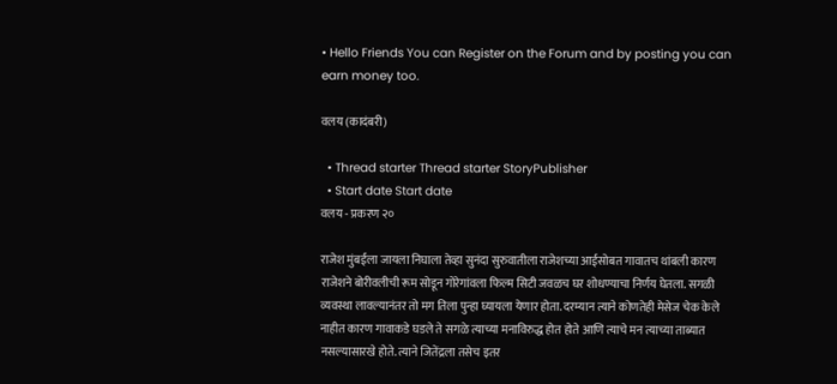• Hello Friends You can Register on the Forum and by posting you can earn money too.

वलय (कादंबरी)

  • Thread starter Thread starter StoryPublisher
  • Start date Start date
वलय - प्रकरण २०

राजेश मुंबईला जायला निघाला तेव्हा सुनंदा सुरुवातीला राजेशच्या आईसोबत गावातच थांबली कारण राजेशने बोरीवलीची रूम सोडून गोरेगांवला फिल्म सिटी जवळच घर शोधण्याचा निर्णय घेतला. सगळी व्यवस्था लावल्यानंतर तो मग तिला पुन्हा घ्यायला येणार होता. दरम्यान त्याने कोणतेही मेसेज चेक केले नाहीत कारण गावाकडे घडले ते सगळे त्याच्या मनाविरुद्ध होत होते आणि त्याचे मन त्याच्या ताब्यात नसल्यासारखे होते. त्याने जितेंद्रला तसेच इतर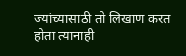ज्यांच्यासाठी तो लिखाण करत होता त्यानाही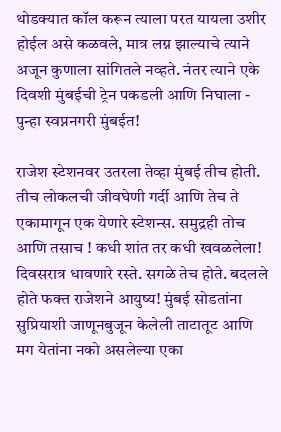थोडक्यात कॉल करून त्याला परत यायला उशीर होईल असे कळवले, मात्र लग्न झाल्याचे त्याने अजून कुणाला सांगितले नव्हते. नंतर त्याने एके दिवशी मुंबईची ट्रेन पकडली आणि निघाला - पुन्हा स्वप्ननगरी मुंबईत!

राजेश स्टेशनवर उतरला तेव्हा मुंबई तीच होती. तीच लोकलची जीवघेणी गर्दी आणि तेच ते एकामागून एक येणारे स्टेशन्स. समुद्रही तोच आणि तसाच ! कधी शांत तर कधी खवळलेला! दिवसरात्र धावणारे रस्ते. सगळे तेच होते. बदलले होते फक्त राजेशने आयुष्य! मुंबई सोडतांना सुप्रियाशी जाणूनबुजून केलेली ताटातूट आणि मग येतांना नको असलेल्या एका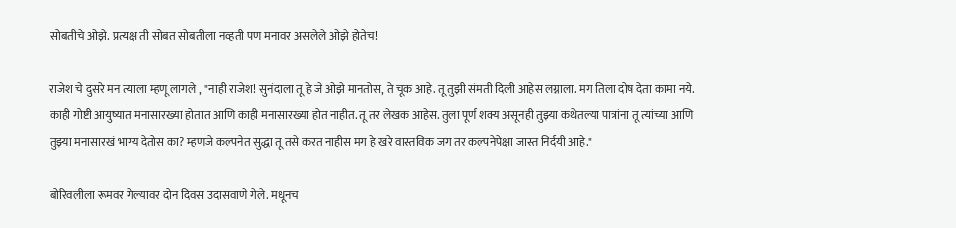सोबतीचे ओझे. प्रत्यक्ष ती सोबत सोबतीला नव्हती पण मनावर असलेले ओझे होतेच!

राजेश चे दुसरे मन त्याला म्हणू लागले , "नाही राजेश! सुनंदाला तू हे जे ओझे मानतोस, ते चूक आहे. तू तुझी संमती दिली आहेस लग्नाला. मग तिला दोष देता कामा नये. काही गोष्टी आयुष्यात मनासारख्या होतात आणि काही मनासारख्या होत नाहीत. तू तर लेखक आहेस. तुला पूर्ण शक्य असूनही तुझ्या कथेतल्या पात्रांना तू त्यांच्या आणि तुझ्या मनासारखं भाग्य देतोस का? म्हणजे कल्पनेत सुद्धा तू तसे करत नाहीस मग हे खरे वास्तविक जग तर कल्पनेपेक्षा जास्त निर्दयी आहे."

बोरिवलीला रूमवर गेल्यावर दोन दिवस उदासवाणे गेले. मधूनच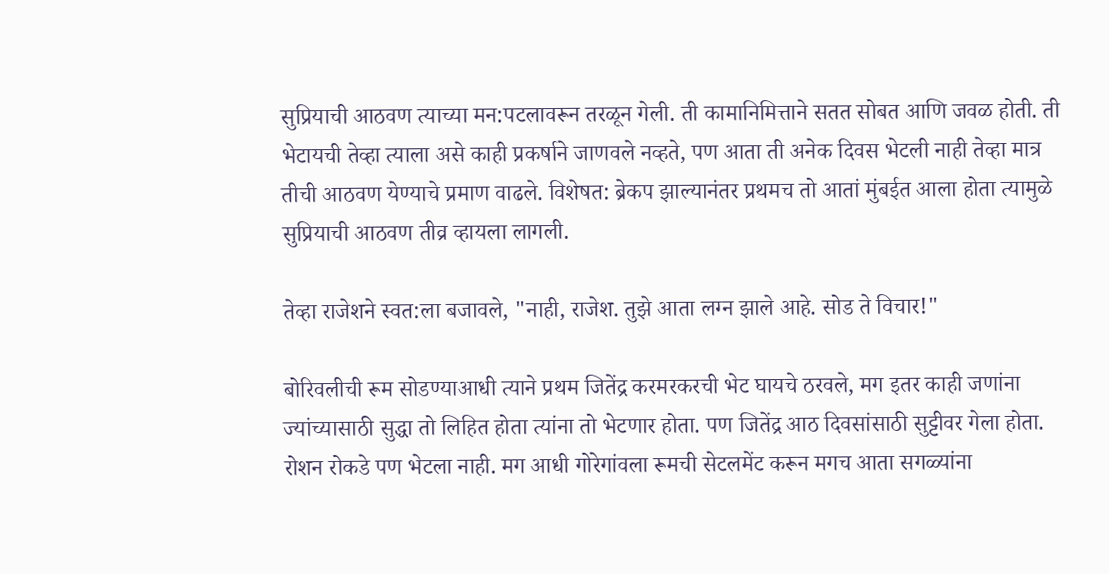सुप्रियाची आठवण त्याच्या मन:पटलावरून तरळून गेली. ती कामानिमित्ताने सतत सोबत आणि जवळ होती. ती भेटायची तेव्हा त्याला असे काही प्रकर्षाने जाणवले नव्हते, पण आता ती अनेक दिवस भेटली नाही तेव्हा मात्र तीची आठवण येण्याचे प्रमाण वाढले. विशेषत: ब्रेकप झाल्यानंतर प्रथमच तो आतां मुंबईत आला होता त्यामुळे सुप्रियाची आठवण तीव्र व्हायला लागली.

तेव्हा राजेशने स्वत:ला बजावले, "नाही, राजेश. तुझे आता लग्न झाले आहे. सोड ते विचार!"

बोरिवलीची रूम सोडण्याआधी त्याने प्रथम जितेंद्र करमरकरची भेट घायचे ठरवले, मग इतर काही जणांना ज्यांच्यासाठी सुद्धा तो लिहित होता त्यांना तो भेटणार होता. पण जितेंद्र आठ दिवसांसाठी सुट्टीवर गेला होता. रोशन रोकडे पण भेटला नाही. मग आधी गोरेगांवला रूमची सेटलमेंट करून मगच आता सगळ्यांना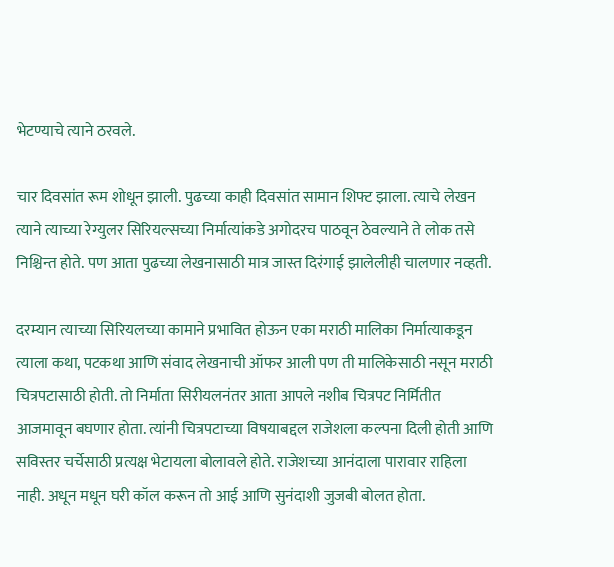भेटण्याचे त्याने ठरवले.

चार दिवसांत रूम शोधून झाली. पुढच्या काही दिवसांत सामान शिफ्ट झाला. त्याचे लेखन त्याने त्याच्या रेग्युलर सिरियल्सच्या निर्मात्यांकडे अगोदरच पाठवून ठेवल्याने ते लोक तसे निश्चिन्त होते. पण आता पुढच्या लेखनासाठी मात्र जास्त दिरंगाई झालेलीही चालणार नव्हती.

दरम्यान त्याच्या सिरियलच्या कामाने प्रभावित होऊन एका मराठी मालिका निर्मात्याकडून त्याला कथा, पटकथा आणि संवाद लेखनाची ऑफर आली पण ती मालिकेसाठी नसून मराठी चित्रपटासाठी होती. तो निर्माता सिरीयलनंतर आता आपले नशीब चित्रपट निर्मितीत आजमावून बघणार होता. त्यांनी चित्रपटाच्या विषयाबद्दल राजेशला कल्पना दिली होती आणि सविस्तर चर्चेसाठी प्रत्यक्ष भेटायला बोलावले होते. राजेशच्या आनंदाला पारावार राहिला नाही. अधून मधून घरी कॉल करून तो आई आणि सुनंदाशी जुजबी बोलत होता.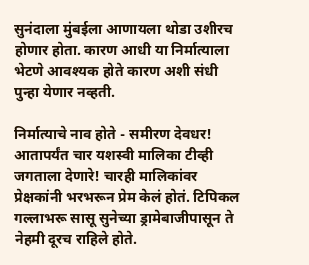सुनंदाला मुंबईला आणायला थोडा उशीरच होणार होता. कारण आधी या निर्मात्याला भेटणे आवश्यक होते कारण अशी संधी पुन्हा येणार नव्हती.

निर्मात्याचे नाव होते - समीरण देवधर! आतापर्यंत चार यशस्वी मालिका टीव्ही जगताला देणारे! चारही मालिकांवर प्रेक्षकांनी भरभरून प्रेम केलं होतं. टिपिकल गल्लाभरू सासू सुनेच्या ड्रामेबाजीपासून ते नेहमी दूरच राहिले होते.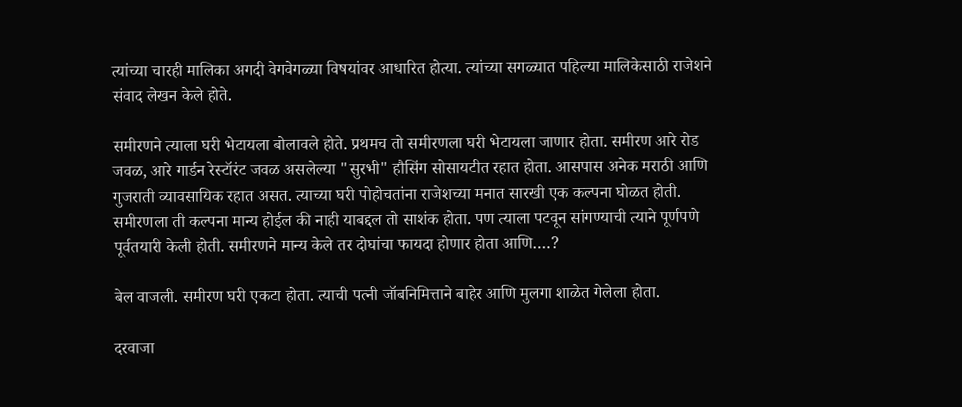त्यांच्या चारही मालिका अगदी वेगवेगळ्या विषयांवर आधारित होत्या. त्यांच्या सगळ्यात पहिल्या मालिकेसाठी राजेशने संवाद लेखन केले होते.

समीरणने त्याला घरी भेटायला बोलावले होते. प्रथमच तो समीरणला घरी भेटायला जाणार होता. समीरण आरे रोड जवळ, आरे गार्डन रेस्टॉरंट जवळ असलेल्या "सुरभी" हौसिंग सोसायटीत रहात होता. आसपास अनेक मराठी आणि गुजराती व्यावसायिक रहात असत. त्याच्या घरी पोहोचतांना राजेशच्या मनात सारखी एक कल्पना घोळत होती. समीरणला ती कल्पना मान्य होईल की नाही याबद्दल तो साशंक होता. पण त्याला पटवून सांगण्याची त्याने पूर्णपणे पूर्वतयारी केली होती. समीरणने मान्य केले तर दोघांचा फायदा होणार होता आणि….?

बेल वाजली. समीरण घरी एकटा होता. त्याची पत्नी जॉबनिमित्ताने बाहेर आणि मुलगा शाळेत गेलेला होता.

दरवाजा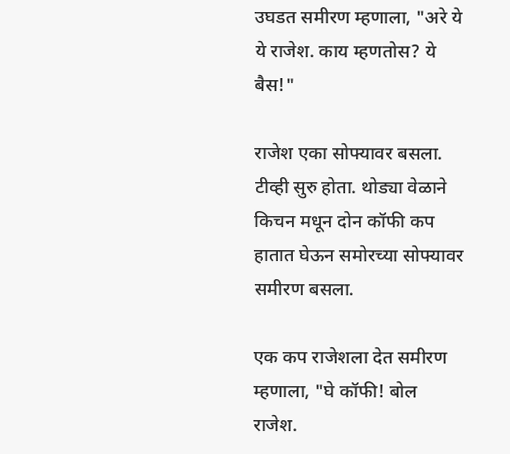उघडत समीरण म्हणाला, "अरे ये ये राजेश. काय म्हणतोस? ये बैस!"

राजेश एका सोफ्यावर बसला. टीव्ही सुरु होता. थोड्या वेळाने किचन मधून दोन कॉफी कप हातात घेऊन समोरच्या सोफ्यावर समीरण बसला.

एक कप राजेशला देत समीरण म्हणाला, "घे कॉफी! बोल राजेश.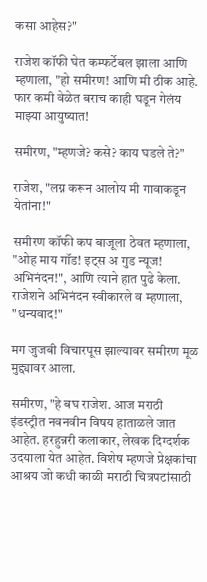कसा आहेस?"

राजेश कॉफी घेत कम्फर्टेबल झाला आणि म्हणाला, "हो समीरण! आणि मी ठीक आहे. फार कमी वेळेत बराच काही घडून गेलंय माझ्या आयुष्यात!

समीरण, "म्हणजे? कसे? काय घडले ते?"

राजेश, "लग्न करून आलोय मी गावाकडून येतांना!"

समीरण कॉफी कप बाजूला ठेवत म्हणाला, "ओह माय गॉड! इट्स अ गुड न्यूज! अभिनंदन!", आणि त्याने हात पुढे केला. राजेशने अभिनंदन स्वीकारले व म्हणाला, "धन्यवाद!"

मग जुजबी विचारपूस झाल्यावर समीरण मूळ मुद्द्यावर आला.

समीरण, "हे बघ राजेश. आज मराठी इंडस्ट्रीत नवनवीन विषय हाताळले जात आहेत. हरहुन्नरी कलाकार, लेखक दिग्दर्शक उदयाला येत आहेत. विशेष म्हणजे प्रेक्षकांचा आश्रय जो कधी काळी मराठी चित्रपटांसाठी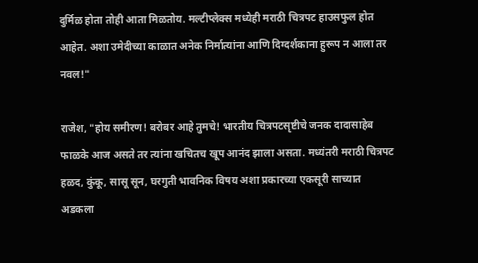दुर्मिळ होता तोही आता मिळतोय. मल्टीप्लेक्स मध्येही मराठी चित्रपट हाउसफुल होत आहेत. अशा उमेदीच्या काळात अनेक निर्मात्यांना आणि दिग्दर्शकाना हुरूप न आला तर नवल!"

राजेश, "होय समीरण! बरोबर आहे तुमचे! भारतीय चित्रपटसृष्टीचे जनक दादासाहेब फाळके आज असते तर त्यांना खचितच खूप आनंद झाला असता. मध्यंतरी मराठी चित्रपट हळद, कुंकू, सासू सून, घरगुती भावनिक विषय अशा प्रकारच्या एकसूरी साच्यात अडकला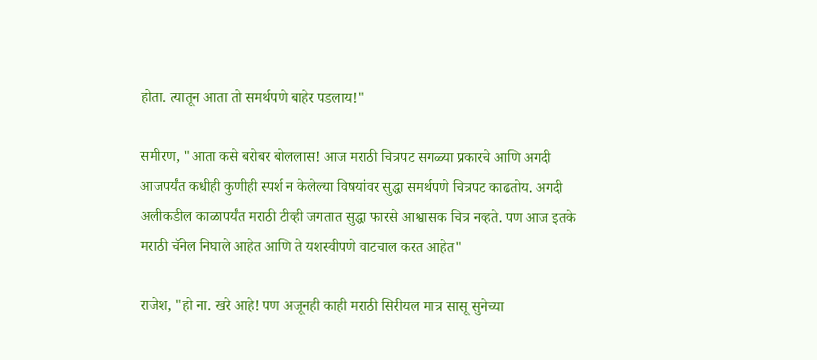होता. त्यातून आता तो समर्थपणे बाहेर पडलाय!"

समीरण, "आता कसे बरोबर बोललास! आज मराठी चित्रपट सगळ्या प्रकारचे आणि अगदी आजपर्यंत कधीही कुणीही स्पर्श न केलेल्या विषयांवर सुद्धा समर्थपणे चित्रपट काढतोय. अगदी अलीकडील काळापर्यंत मराठी टीव्ही जगतात सुद्धा फारसे आश्वासक चित्र नव्हते. पण आज इतके मराठी चॅनेल निघाले आहेत आणि ते यशस्वीपणे वाटचाल करत आहेत"

राजेश, "हो ना. खरे आहे! पण अजूनही काही मराठी सिरीयल मात्र सासू सुनेच्या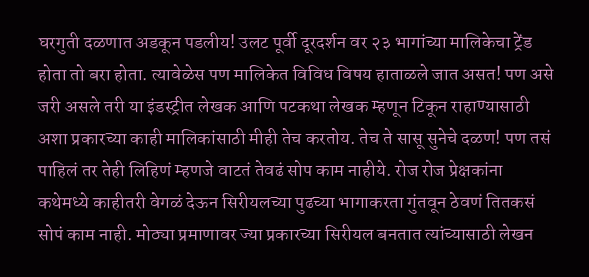घरगुती दळणात अडकून पडलीय! उलट पूर्वी दूरदर्शन वर २३ भागांच्या मालिकेचा ट्रेंड होता तो बरा होता. त्यावेळेस पण मालिकेत विविध विषय हाताळले जात असत! पण असे जरी असले तरी या इंडस्ट्रीत लेखक आणि पटकथा लेखक म्हणून टिकून राहाण्यासाठी अशा प्रकारच्या काही मालिकांसाठी मीही तेच करतोय. तेच ते सासू सुनेचे दळण! पण तसं पाहिलं तर तेही लिहिणं म्हणजे वाटतं तेवढं सोप काम नाहीये. रोज रोज प्रेक्षकांना कथेमध्ये काहीतरी वेगळं देऊन सिरीयलच्या पुढच्या भागाकरता गुंतवून ठेवणं तितकसं सोपं काम नाही. मोठ्या प्रमाणावर ज्या प्रकारच्या सिरीयल बनतात त्यांच्यासाठी लेखन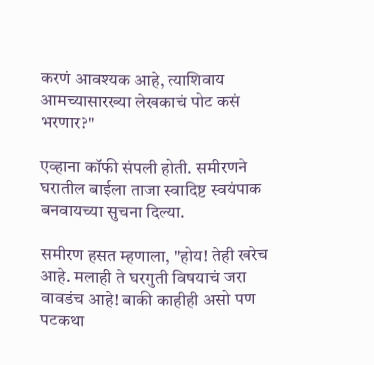करणं आवश्यक आहे, त्याशिवाय आमच्यासारख्या लेखकाचं पोट कसं भरणार?"

एव्हाना कॉफी संपली होती. समीरणने घरातील बाईला ताजा स्वादिष्ट स्वयंपाक बनवायच्या सुचना दिल्या.

समीरण हसत म्हणाला, "होय! तेही खरेच आहे. मलाही ते घरगुती विषयाचं जरा वावडंच आहे! बाकी काहीही असो पण पटकथा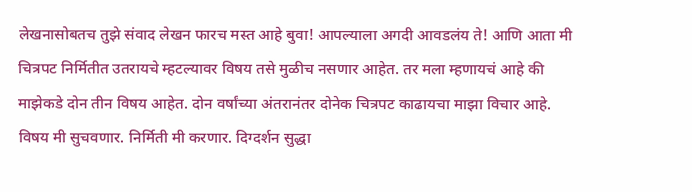लेखनासोबतच तुझे संवाद लेखन फारच मस्त आहे बुवा! आपल्याला अगदी आवडलंय ते! आणि आता मी चित्रपट निर्मितीत उतरायचे म्हटल्यावर विषय तसे मुळीच नसणार आहेत. तर मला म्हणायचं आहे की माझेकडे दोन तीन विषय आहेत. दोन वर्षांच्या अंतरानंतर दोनेक चित्रपट काढायचा माझा विचार आहे. विषय मी सुचवणार. निर्मिती मी करणार. दिग्दर्शन सुद्धा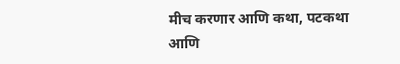मीच करणार आणि कथा, पटकथा आणि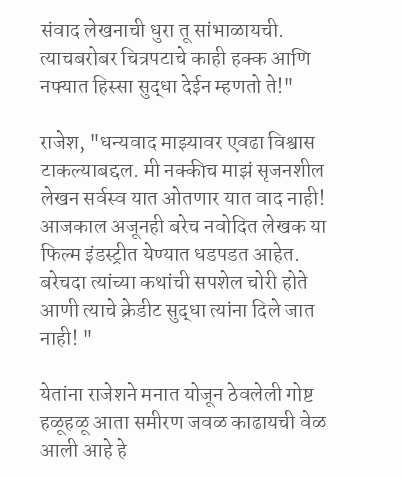संवाद लेखनाची धुरा तू सांभाळायची. त्याचबरोबर चित्रपटाचे काही हक्क आणि नफ्यात हिस्सा सुद्धा देईन म्हणतो ते!"

राजेश, "धन्यवाद माझ्यावर एवढा विश्वास टाकल्याबद्दल. मी नक्कीच माझं सृजनशील लेखन सर्वस्व यात ओतणार यात वाद नाही! आजकाल अजूनही बरेच नवोदित लेखक या फिल्म इंडस्ट्रीत येण्यात धडपडत आहेत. बरेचदा त्यांच्या कथांची सपशेल चोरी होते आणी त्याचे क्रेडीट सुद्धा त्यांना दिले जात नाही! "

येतांना राजेशने मनात योजून ठेवलेली गोष्ट हळूहळू आता समीरण जवळ काढायची वेळ आली आहे हे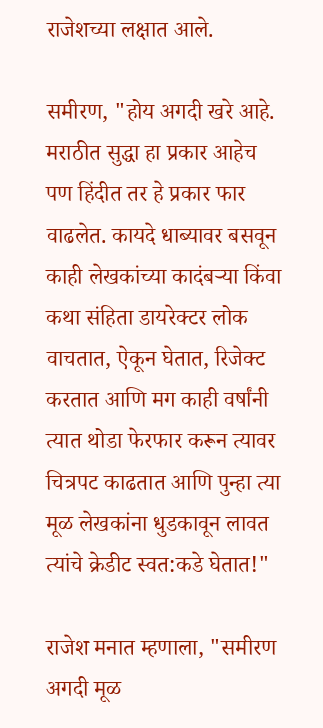राजेशच्या लक्षात आले.

समीरण, "होय अगदी खरे आहे. मराठीत सुद्धा हा प्रकार आहेच पण हिंदीत तर हे प्रकार फार वाढलेत. कायदे धाब्यावर बसवून काही लेखकांच्या कादंबऱ्या किंवा कथा संहिता डायरेक्टर लोक वाचतात, ऐकून घेतात, रिजेक्ट करतात आणि मग काही वर्षांनी त्यात थोडा फेरफार करून त्यावर चित्रपट काढतात आणि पुन्हा त्या मूळ लेखकांना धुडकावून लावत त्यांचे क्रेडीट स्वत:कडे घेतात!"

राजेश मनात म्हणाला, "समीरण अगदी मूळ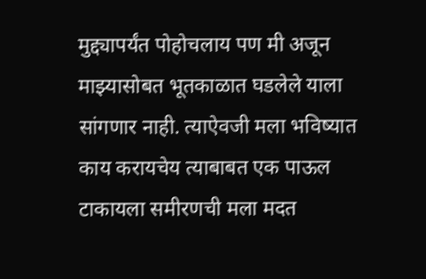मुद्द्यापर्यंत पोहोचलाय पण मी अजून माझ्यासोबत भूतकाळात घडलेले याला सांगणार नाही. त्याऐवजी मला भविष्यात काय करायचेय त्याबाबत एक पाऊल टाकायला समीरणची मला मदत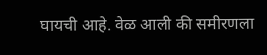घायची आहे. वेळ आली की समीरणला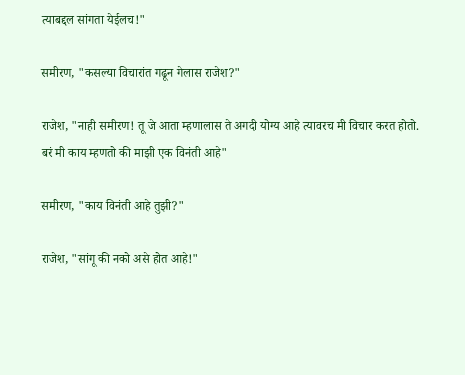त्याबद्दल सांगता येईलच!"

समीरण, "कसल्या विचारांत गढून गेलास राजेश?"

राजेश, "नाही समीरण! तू जे आता म्हणालास ते अगदी योग्य आहे त्यावरच मी विचार करत होतो. बरं मी काय म्हणतो की माझी एक विनंती आहे"

समीरण, "काय विनंती आहे तुझी?"

राजेश, "सांगू की नको असे होत आहे!"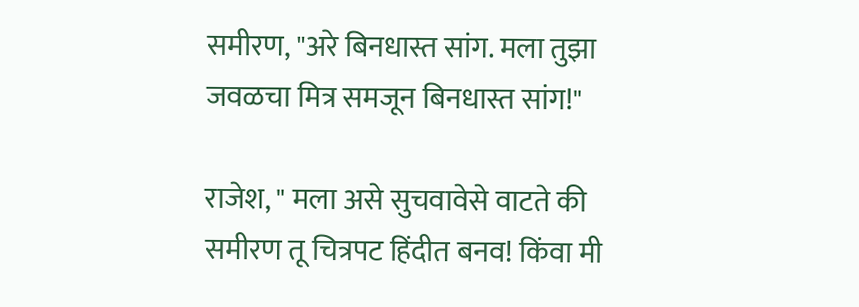समीरण, "अरे बिनधास्त सांग. मला तुझा जवळचा मित्र समजून बिनधास्त सांग!"

राजेश, " मला असे सुचवावेसे वाटते की समीरण तू चित्रपट हिंदीत बनव! किंवा मी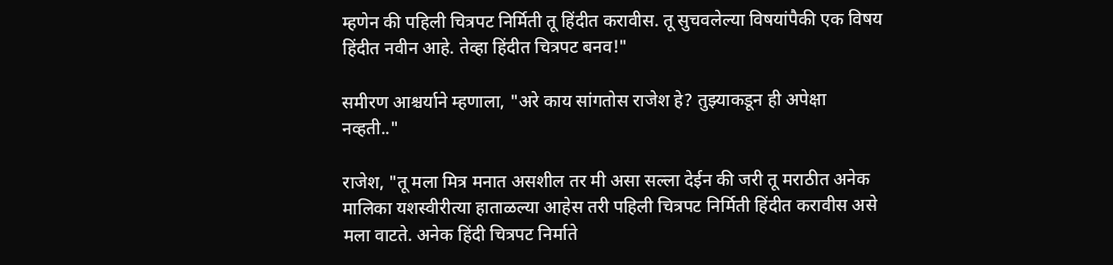म्हणेन की पहिली चित्रपट निर्मिती तू हिंदीत करावीस. तू सुचवलेल्या विषयांपैकी एक विषय हिंदीत नवीन आहे. तेव्हा हिंदीत चित्रपट बनव!"

समीरण आश्चर्याने म्हणाला, "अरे काय सांगतोस राजेश हे? तुझ्याकडून ही अपेक्षा नव्हती.."

राजेश, "तू मला मित्र मनात असशील तर मी असा सल्ला देईन की जरी तू मराठीत अनेक मालिका यशस्वीरीत्या हाताळल्या आहेस तरी पहिली चित्रपट निर्मिती हिंदीत करावीस असे मला वाटते. अनेक हिंदी चित्रपट निर्माते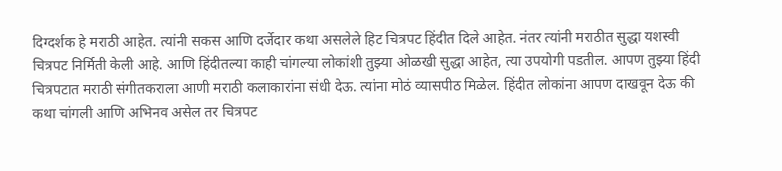दिग्दर्शक हे मराठी आहेत. त्यांनी सकस आणि दर्जेदार कथा असलेले हिट चित्रपट हिंदीत दिले आहेत. नंतर त्यांनी मराठीत सुद्धा यशस्वी चित्रपट निर्मिती केली आहे. आणि हिंदीतल्या काही चांगल्या लोकांशी तुझ्या ओळखी सुद्धा आहेत, त्या उपयोगी पडतील. आपण तुझ्या हिंदी चित्रपटात मराठी संगीतकराला आणी मराठी कलाकारांना संधी देऊ. त्यांना मोठं व्यासपीठ मिळेल. हिंदीत लोकांना आपण दाखवून देऊ की कथा चांगली आणि अभिनव असेल तर चित्रपट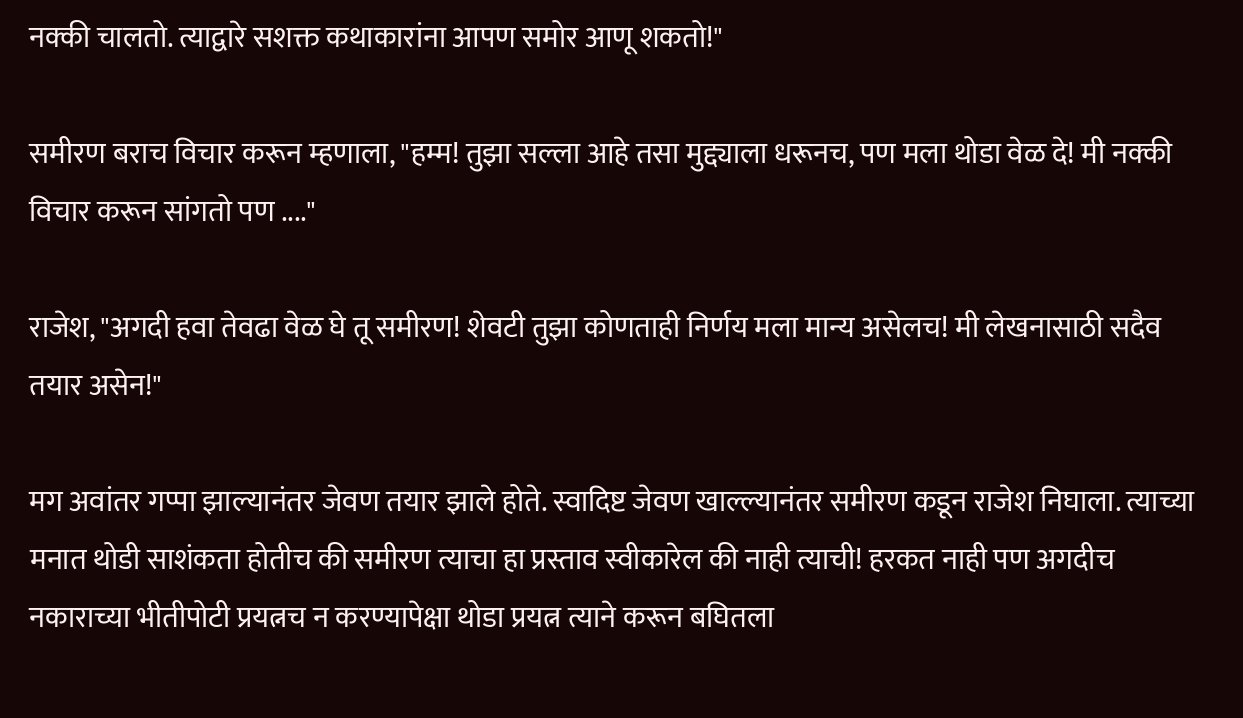नक्की चालतो. त्याद्वारे सशक्त कथाकारांना आपण समोर आणू शकतो!"

समीरण बराच विचार करून म्हणाला, "हम्म! तुझा सल्ला आहे तसा मुद्द्याला धरूनच, पण मला थोडा वेळ दे! मी नक्की विचार करून सांगतो पण ...."

राजेश, "अगदी हवा तेवढा वेळ घे तू समीरण! शेवटी तुझा कोणताही निर्णय मला मान्य असेलच! मी लेखनासाठी सदैव तयार असेन!"

मग अवांतर गप्पा झाल्यानंतर जेवण तयार झाले होते. स्वादिष्ट जेवण खाल्ल्यानंतर समीरण कडून राजेश निघाला. त्याच्या मनात थोडी साशंकता होतीच की समीरण त्याचा हा प्रस्ताव स्वीकारेल की नाही त्याची! हरकत नाही पण अगदीच नकाराच्या भीतीपोटी प्रयत्नच न करण्यापेक्षा थोडा प्रयत्न त्याने करून बघितला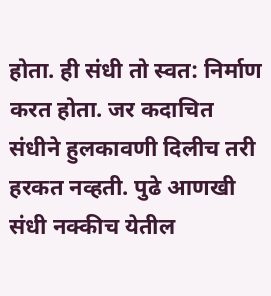होता. ही संधी तो स्वत: निर्माण करत होता. जर कदाचित संधीने हुलकावणी दिलीच तरी हरकत नव्हती. पुढे आणखी संधी नक्कीच येतील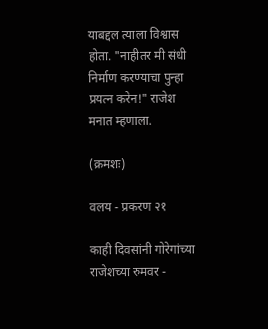याबद्दल त्याला विश्वास होता. "नाहीतर मी संधी निर्माण करण्याचा पुन्हा प्रयत्न करेन!" राजेश मनात म्हणाला.

(क्रमशः)

वलय - प्रकरण २१

काही दिवसांनी गोरेगांच्या राजेशच्या रुमवर -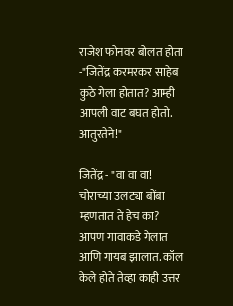राजेश फोनवर बोलत होता -"जितेंद्र करमरकर साहेब कुठे गेला होतात? आम्ही आपली वाट बघत होतो. आतुरतेने!"

जितेंद्र - "वा वा वा! चोराच्या उलट्या बोंबा म्हणतात ते हेच का? आपण गावाकडे गेलात आणि गायब झालात. कॉल केले होते तेव्हा काही उत्तर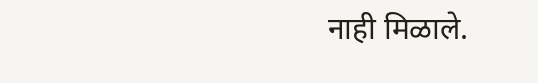नाही मिळाले.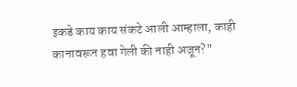इकडे काय काय संकटे आली आम्हाला, काही कानावरून हवा गेली की नाही अजून?"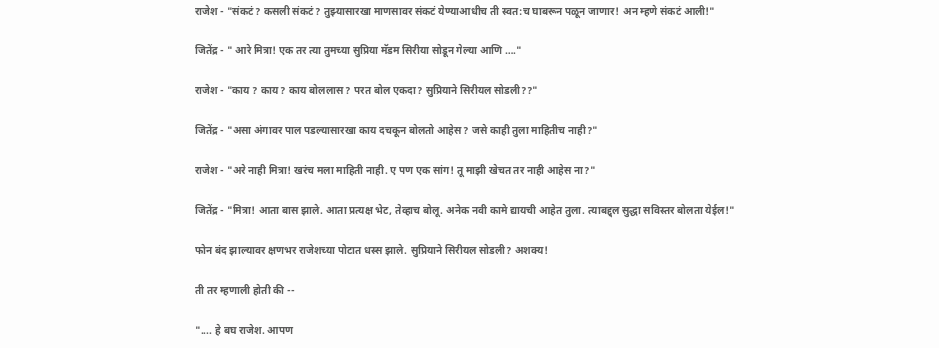राजेश - "संकटं? कसली संकटं? तुझ्यासारखा माणसावर संकटं येण्याआधीच ती स्वत:च घाबरून पळून जाणार! अन म्हणे संकटं आली!"

जितेंद्र - " आरे मित्रा! एक तर त्या तुमच्या सुप्रिया मॅडम सिरीया सोडून गेल्या आणि …."

राजेश - "काय ? काय? काय बोललास? परत बोल एकदा? सुप्रियाने सिरीयल सोडली??"

जितेंद्र - "असा अंगावर पाल पडल्यासारखा काय दचकून बोलतो आहेस? जसे काही तुला माहितीच नाही?"

राजेश - "अरे नाही मित्रा! खरंच मला माहिती नाही. ए पण एक सांग! तू माझी खेचत तर नाही आहेस ना?"

जितेंद्र - "मित्रा! आता बास झाले. आता प्रत्यक्ष भेट, तेव्हाच बोलू. अनेक नवी कामे द्यायची आहेत तुला. त्याबद्द्ल सुद्धा सविस्तर बोलता येईल!"

फोन बंद झाल्यावर क्षणभर राजेशच्या पोटात धस्स झाले. सुप्रियाने सिरीयल सोडली? अशक्य!

ती तर म्हणाली होती की --

".... हे बघ राजेश. आपण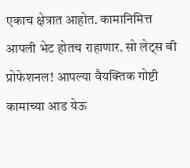एकाच क्षेत्रात आहोत. कामानिमित्त आपली भेट होतच राहाणार. सो लेट्स बी प्रोफेशनल! आपल्या वैयक्तिक गोष्टी कामाच्या आड येऊ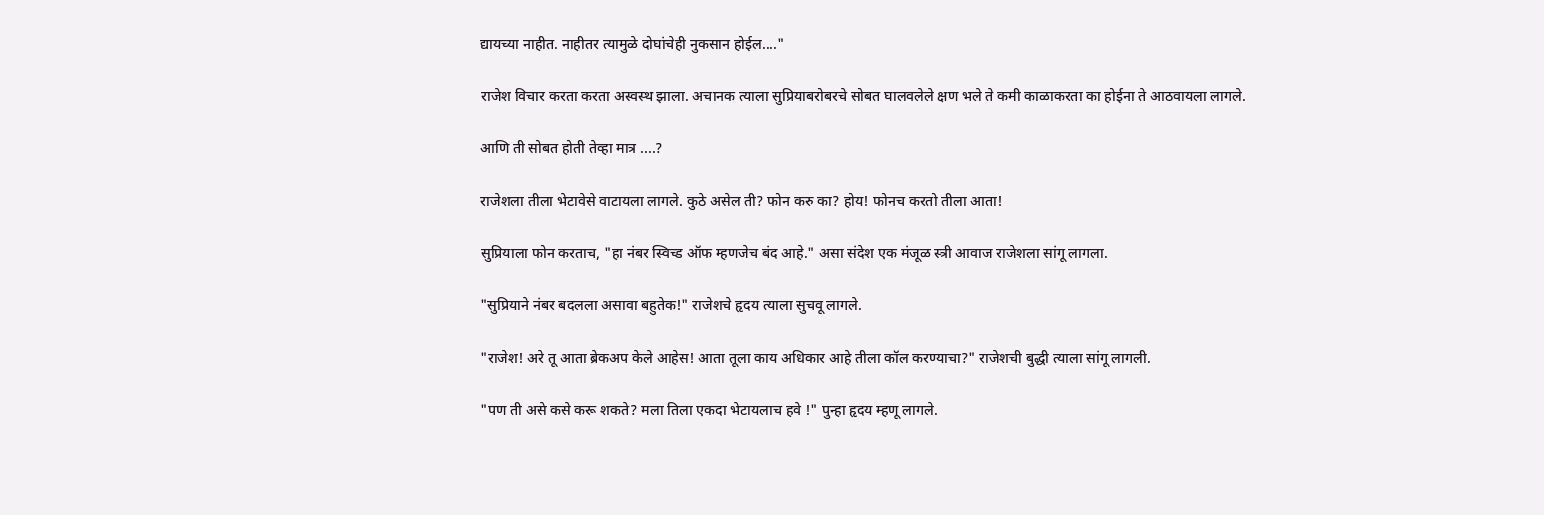द्यायच्या नाहीत. नाहीतर त्यामुळे दोघांचेही नुकसान होईल...."

राजेश विचार करता करता अस्वस्थ झाला. अचानक त्याला सुप्रियाबरोबरचे सोबत घालवलेले क्षण भले ते कमी काळाकरता का होईना ते आठवायला लागले.

आणि ती सोबत होती तेव्हा मात्र ....?

राजेशला तीला भेटावेसे वाटायला लागले. कुठे असेल ती? फोन करु का? होय! फोनच करतो तीला आता!

सुप्रियाला फोन करताच, "हा नंबर स्विच्ड ऑफ म्हणजेच बंद आहे." असा संदेश एक मंजूळ स्त्री आवाज राजेशला सांगू लागला.

"सुप्रियाने नंबर बदलला असावा बहुतेक!" राजेशचे हृदय त्याला सुचवू लागले.

"राजेश! अरे तू आता ब्रेकअप केले आहेस! आता तूला काय अधिकार आहे तीला कॉल करण्याचा?" राजेशची बुद्धी त्याला सांगू लागली.

"पण ती असे कसे करू शकते? मला तिला एकदा भेटायलाच हवे !" पुन्हा हृदय म्हणू लागले.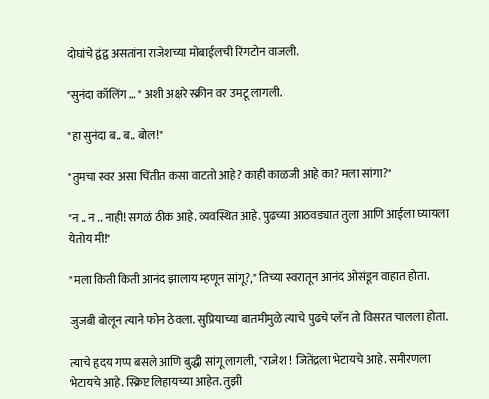दोघांचे द्वंद्व असतांना राजेशच्या मोबाईलची रिंगटोन वाजली.

"सुनंदा कॉलिंग … " अशी अक्षरे स्क्रीन वर उमटू लागली.

"हा सुनंदा ब.. ब.. बोल!"

"तुमचा स्वर असा चिंतीत कसा वाटतो आहे? काही काळजी आहे का? मला सांगा?"

"न .. न .. नाही! सगळं ठीक आहे. व्यवस्थित आहे. पुढच्या आठवड्यात तुला आणि आईला घ्यायला येतोय मी!"

"मला किती किती आनंद झालाय म्हणून सांगू?," तिच्या स्वरातून आनंद ओसंडून वाहात होता.

जुजबी बोलून त्याने फोन ठेवला. सुप्रियाच्या बातमीमुळे त्याचे पुढचे प्लॅन तो विसरत चालला होता.

त्याचे हृदय गप्प बसले आणि बुद्धी सांगू लागली, "राजेश ! जितेंद्रला भेटायचे आहे. समीरणला भेटायचे आहे. स्क्रिप्ट लिहायच्या आहेत. तुझी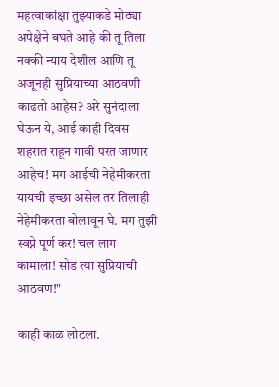महत्वाकांक्षा तुझ्याकडे मोठ्या अपेक्षेने बघते आहे की तू तिला नक्की न्याय देशील आणि तू अजूनही सुप्रियाच्या आठवणी काढतो आहेस? अरे सुनंदाला घेऊन ये, आई काही दिवस शहरात राहून गावी परत जाणार आहेच! मग आईची नेहेमीकरता यायची इच्छा असेल तर तिलाही नेहेमीकरता बोलावून घे. मग तुझी स्वप्ने पूर्ण कर! चल लाग कामाला! सोड त्या सुप्रियाची आठवण!"

काही काळ लोटला.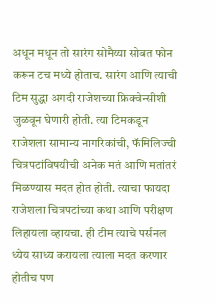अधून मधून तो सारंग सोमैय्या सोबत फोन करून टच मध्ये होताच. सारंग आणि त्याची टिम सुद्धा अगदी राजेशच्या फ्रिक्वेन्सीशी जुळवून घेणारी होती. त्या टिमकडून राजेशला सामान्य नागरिकांची, फॅमिलिज्ची चित्रपटांविषयीची अनेक मतं आणि मतांतरं मिळण्यास मदत होत होती. त्याचा फायदा राजेशला चित्रपटांच्या कथा आणि परीक्षण लिहायला व्हायचा. ही टीम त्याचे पर्सनल ध्येय साध्य करायला त्याला मदत करणार होतीच पण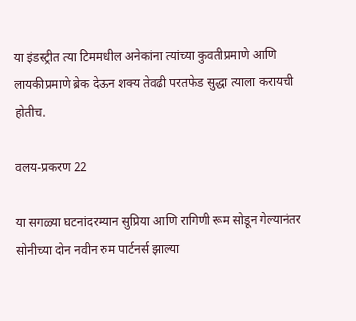या इंडस्ट्रीत त्या टिममधील अनेकांना त्यांच्या कुवतीप्रमाणे आणि लायकीप्रमाणे ब्रेक देऊन शक्य तेवढी परतफेड सुद्धा त्याला करायची होतीच.

वलय-प्रकरण 22

या सगळ्या घटनांदरम्यान सुप्रिया आणि रागिणी रूम सोडून गेल्यानंतर सोनीच्या दोन नवीन रुम पार्टनर्स झाल्या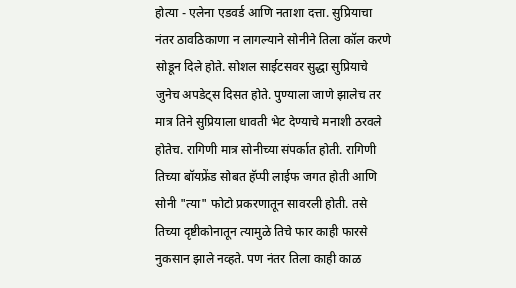होत्या - एलेना एडवर्ड आणि नताशा दत्ता. सुप्रियाचा नंतर ठावठिकाणा न लागल्याने सोनीने तिला कॉल करणे सोडून दिले होते. सोशल साईटसवर सुद्धा सुप्रियाचे जुनेच अपडेट्स दिसत होते. पुण्याला जाणे झालेच तर मात्र तिने सुप्रियाला धावती भेट देण्याचे मनाशी ठरवले होतेच. रागिणी मात्र सोनीच्या संपर्कात होती. रागिणी तिच्या बॉयफ्रेंड सोबत हॅप्पी लाईफ जगत होती आणि सोनी "त्या" फोटो प्रकरणातून सावरली होती. तसे तिच्या दृष्टीकोनातून त्यामुळे तिचे फार काही फारसे नुकसान झाले नव्हते. पण नंतर तिला काही काळ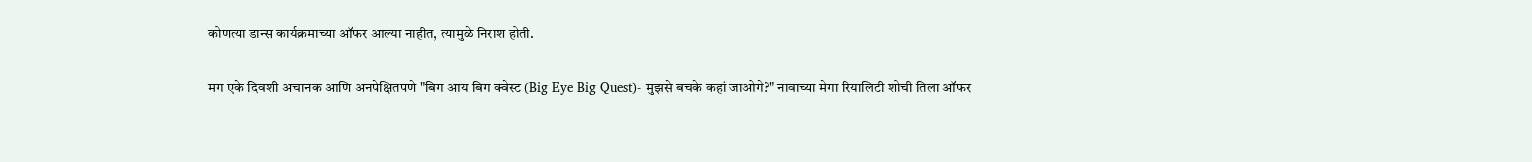कोणत्या डान्स कार्यक्रमाच्या ऑफर आल्या नाहीत, त्यामुळे निराश होती.

मग एके दिवशी अचानक आणि अनपेक्षितपणे "बिग आय बिग क्वेस्ट (Big Eye Big Quest)- मुझसे बचके कहां जाओगे?" नावाच्या मेगा रियालिटी शोची तिला ऑफर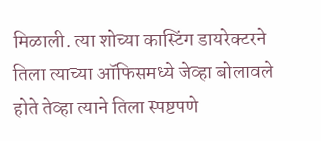मिळाली. त्या शोच्या कास्टिंग डायरेक्टरने तिला त्याच्या ऑफिसमध्ये जेव्हा बोलावले होते तेव्हा त्याने तिला स्पष्टपणे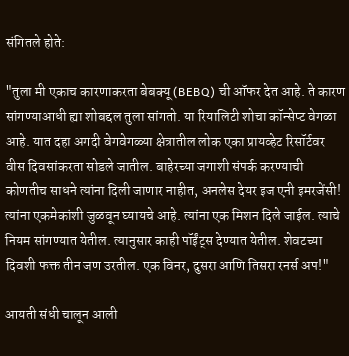संगितले होते:

"तुला मी एकाच कारणाकरता बेबक्यू (BEBQ) ची ऑफर देत आहे. ते कारण सांगण्याआधी ह्या शोबद्दल तुला सांगतो. या रियालिटी शोचा कॉन्सेप्ट वेगळा आहे. यात दहा अगदी वेगवेगळ्या क्षेत्रातील लोक एका प्रायव्हेट रिसॉर्टवर वीस दिवसांकरता सोडले जातील. बाहेरच्या जगाशी संपर्क करण्याची कोणतीच साधने त्यांना दिली जाणार नाहीत, अनलेस देयर इज एनी इमरजेंसी! त्यांना एकमेकांशी जुळवून घ्यायचे आहे. त्यांना एक मिशन दिले जाईल. त्याचे नियम सांगण्यात येतील. त्यानुसार काही पॉईंट्स देण्यात येतील. शेवटच्या दिवशी फक्त तीन जण उरतील. एक विनर, दुसरा आणि तिसरा रनर्स अप!"

आयती संधी चालून आली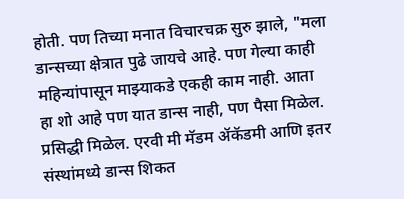होती. पण तिच्या मनात विचारचक्र सुरु झाले, "मला डान्सच्या क्षेत्रात पुढे जायचे आहे. पण गेल्या काही महिन्यांपासून माझ्याकडे एकही काम नाही. आता हा शो आहे पण यात डान्स नाही, पण पैसा मिळेल. प्रसिद्धी मिळेल. एरवी मी मॅडम ॲकॅडमी आणि इतर संस्थांमध्ये डान्स शिकत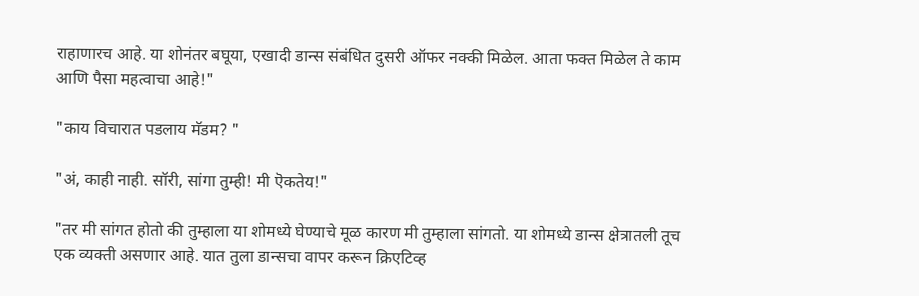राहाणारच आहे. या शोनंतर बघूया, एखादी डान्स संबंधित दुसरी ऑफर नक्की मिळेल. आता फक्त मिळेल ते काम आणि पैसा महत्वाचा आहे!"

"काय विचारात पडलाय मॅडम? "

"अं, काही नाही. सॉरी, सांगा तुम्ही! मी ऎकतेय!"

"तर मी सांगत होतो की तुम्हाला या शोमध्ये घेण्याचे मूळ कारण मी तुम्हाला सांगतो. या शोमध्ये डान्स क्षेत्रातली तूच एक व्यक्ती असणार आहे. यात तुला डान्सचा वापर करून क्रिएटिव्ह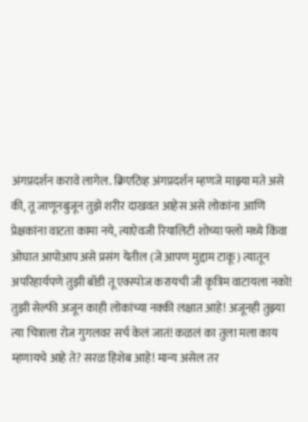अंगप्रदर्शन करावे लागेल. क्रिएटिव्ह अंगप्रदर्शन म्हणजे माझ्या मते असे की, तू जाणूनबुजून तुझे शरीर दाखवत आहेस असे लोकांना आणि प्रेक्षकांना वाटता कामा नये, त्याऐवजी रियालिटी शोच्या फ्लो मध्ये किंवा ओघात आपोआप असे प्रसंग येतील (जे आपण मुद्दाम टाकू) त्यातून अपरिहार्यपणे तुझी बॉडी तू एक्स्पोज करायची जी कृत्रिम वाटायला नको! तुझी सेल्फी अजून काही लोकांच्या नक्की लक्षात आहे! अजूनही तुझ्या त्या चित्राला रोज गुगलवर सर्च केलं जातं! कळलं का तुला मला काय म्हणायचे आहे ते? सरळ हिशेब आहे! मान्य असेल तर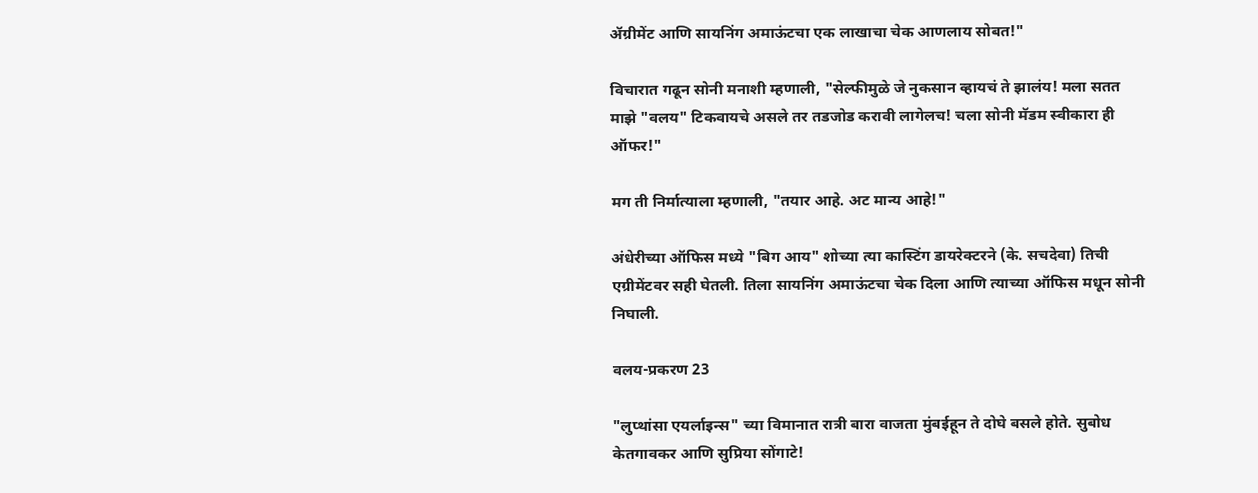ॲग्रीमेंट आणि सायनिंग अमाऊंटचा एक लाखाचा चेक आणलाय सोबत!"

विचारात गढून सोनी मनाशी म्हणाली, "सेल्फीमुळे जे नुकसान व्हायचं ते झालंय! मला सतत माझे "वलय" टिकवायचे असले तर तडजोड करावी लागेलच! चला सोनी मॅडम स्वीकारा ही ऑफर!"

मग ती निर्मात्याला म्हणाली, "तयार आहे. अट मान्य आहे!"

अंधेरीच्या ऑफिस मध्ये "बिग आय" शोच्या त्या कास्टिंग डायरेक्टरने (के. सचदेवा) तिची एग्रीमेंटवर सही घेतली. तिला सायनिंग अमाऊंटचा चेक दिला आणि त्याच्या ऑफिस मधून सोनी निघाली.

वलय-प्रकरण 23

"लुप्थांसा एयर्लाइन्स" च्या विमानात रात्री बारा वाजता मुंबईहून ते दोघे बसले होते. सुबोध केतगावकर आणि सुप्रिया सोंगाटे!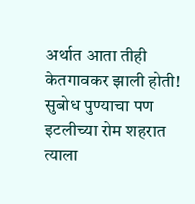अर्थात आता तीही केतगावकर झाली होती! सुबोध पुण्याचा पण इटलीच्या रोम शहरात त्याला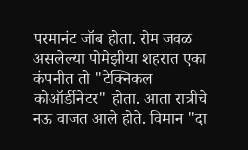परमानंट जॉब होता. रोम जवळ असलेल्या पोमेझीया शहरात एका कंपनीत तो "टेक्निकल कोऑर्डीनेटर" होता. आता रात्रीचे नऊ वाजत आले होते. विमान "दा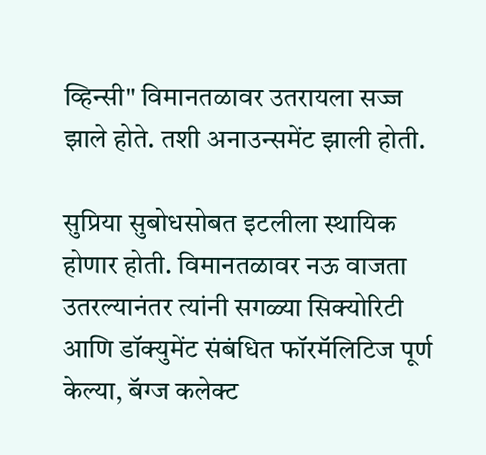व्हिन्सी" विमानतळावर उतरायला सज्ज झाले होते. तशी अनाउन्समेंट झाली होती.

सुप्रिया सुबोधसोबत इटलीला स्थायिक होणार होती. विमानतळावर नऊ वाजता उतरल्यानंतर त्यांनी सगळ्या सिक्योरिटी आणि डॉक्युमेंट संबंधित फॉरमॅलिटिज पूर्ण केल्या, बॅग्ज कलेक्ट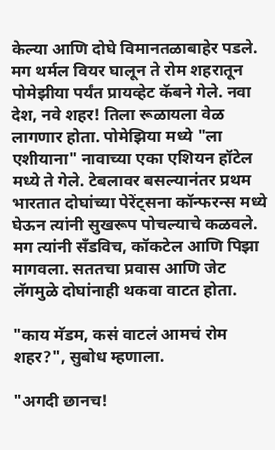केल्या आणि दोघे विमानतळाबाहेर पडले. मग थर्मल वियर घालून ते रोम शहरातून पोमेझीया पर्यंत प्रायव्हेट कॅबने गेले. नवा देश, नवे शहर! तिला रूळायला वेळ लागणार होता. पोमेझिया मध्ये "ला एशीयाना" नावाच्या एका एशियन हॉटेल मध्ये ते गेले. टेबलावर बसल्यानंतर प्रथम भारतात दोघांच्या पेरेंट्सना कॉन्फरन्स मध्ये घेऊन त्यांनी सुखरूप पोचल्याचे कळवले. मग त्यांनी सँडविच, कॉकटेल आणि पिझा मागवला. सततचा प्रवास आणि जेट लॅगमुळे दोघांनाही थकवा वाटत होता.

"काय मॅडम, कसं वाटलं आमचं रोम शहर?", सुबोध म्हणाला.

"अगदी छानच!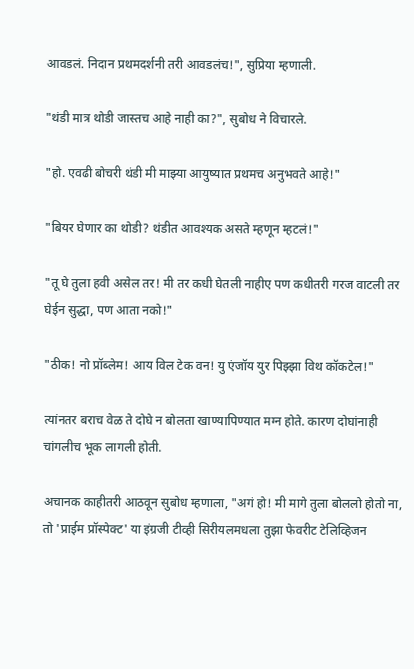आवडलं. निदान प्रथमदर्शनी तरी आवडलंच!", सुप्रिया म्हणाली.

"थंडी मात्र थोडी जास्तच आहे नाही का?", सुबोध ने विचारले.

"हो. एवढी बोचरी थंडी मी माझ्या आयुष्यात प्रथमच अनुभवते आहे!"

"बियर घेणार का थोडी? थंडीत आवश्यक असते म्हणून म्हटलं!"

"तू घे तुला हवी असेल तर! मी तर कधी घेतली नाहीए पण कधीतरी गरज वाटली तर घेईन सुद्धा, पण आता नको!"

"ठीक! नो प्रॉब्लेम! आय विल टेक वन! यु एंजॉय युर पिझ्झा विथ कॉकटेल!"

त्यांनतर बराच वेळ ते दोघे न बोलता खाण्यापिण्यात मग्न होते. कारण दोघांनाही चांगलीच भूक लागली होती.

अचानक काहीतरी आठवून सुबोध म्हणाला, "अगं हो! मी मागे तुला बोललो होतो ना, तो 'प्राईम प्रॉस्पेक्ट' या इंग्रजी टीव्ही सिरीयलमधला तुझा फेवरीट टेलिव्हिजन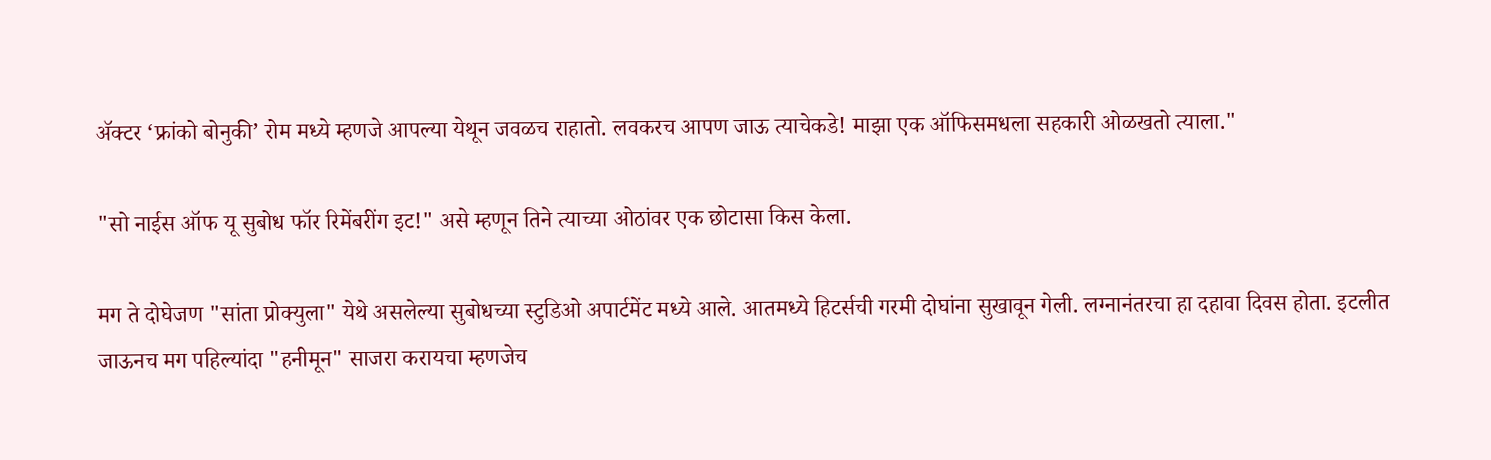ॲक्टर ‘फ्रांको बोनुकी’ रोम मध्ये म्हणजे आपल्या येथून जवळच राहातो. लवकरच आपण जाऊ त्याचेकडे! माझा एक ऑफिसमधला सहकारी ओळखतो त्याला."

"सो नाईस ऑफ यू सुबोध फॉर रिमेंबरींग इट!" असे म्हणून तिने त्याच्या ओठांवर एक छोटासा किस केला.

मग ते दोघेजण "सांता प्रोक्युला" येथे असलेल्या सुबोधच्या स्टुडिओ अपार्टमेंट मध्ये आले. आतमध्ये हिटर्सची गरमी दोघांना सुखावून गेली. लग्नानंतरचा हा दहावा दिवस होता. इटलीत जाऊनच मग पहिल्यांदा "हनीमून" साजरा करायचा म्हणजेच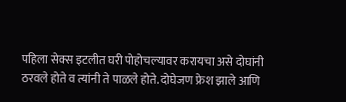पहिला सेक्स इटलीत घरी पोहोचल्यावर करायचा असे दोघांनी ठरवले होते व त्यांनी ते पाळले होते. दोघेजण फ्रेश झाले आणि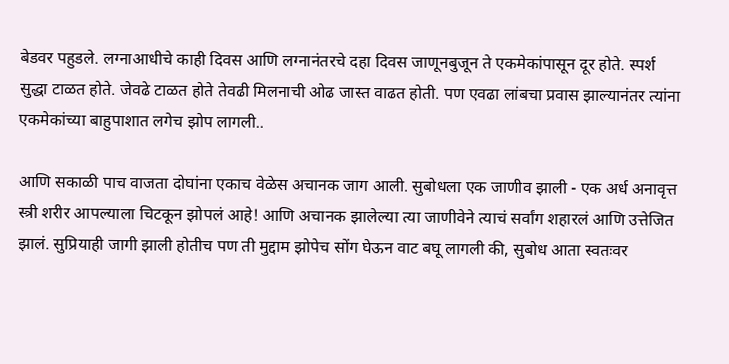बेडवर पहुडले. लग्नाआधीचे काही दिवस आणि लग्नानंतरचे दहा दिवस जाणूनबुजून ते एकमेकांपासून दूर होते. स्पर्श सुद्धा टाळत होते. जेवढे टाळत होते तेवढी मिलनाची ओढ जास्त वाढत होती. पण एवढा लांबचा प्रवास झाल्यानंतर त्यांना एकमेकांच्या बाहुपाशात लगेच झोप लागली..

आणि सकाळी पाच वाजता दोघांना एकाच वेळेस अचानक जाग आली. सुबोधला एक जाणीव झाली - एक अर्ध अनावृत्त स्त्री शरीर आपल्याला चिटकून झोपलं आहे! आणि अचानक झालेल्या त्या जाणीवेने त्याचं सर्वांग शहारलं आणि उत्तेजित झालं. सुप्रियाही जागी झाली होतीच पण ती मुद्दाम झोपेच सोंग घेऊन वाट बघू लागली की, सुबोध आता स्वतःवर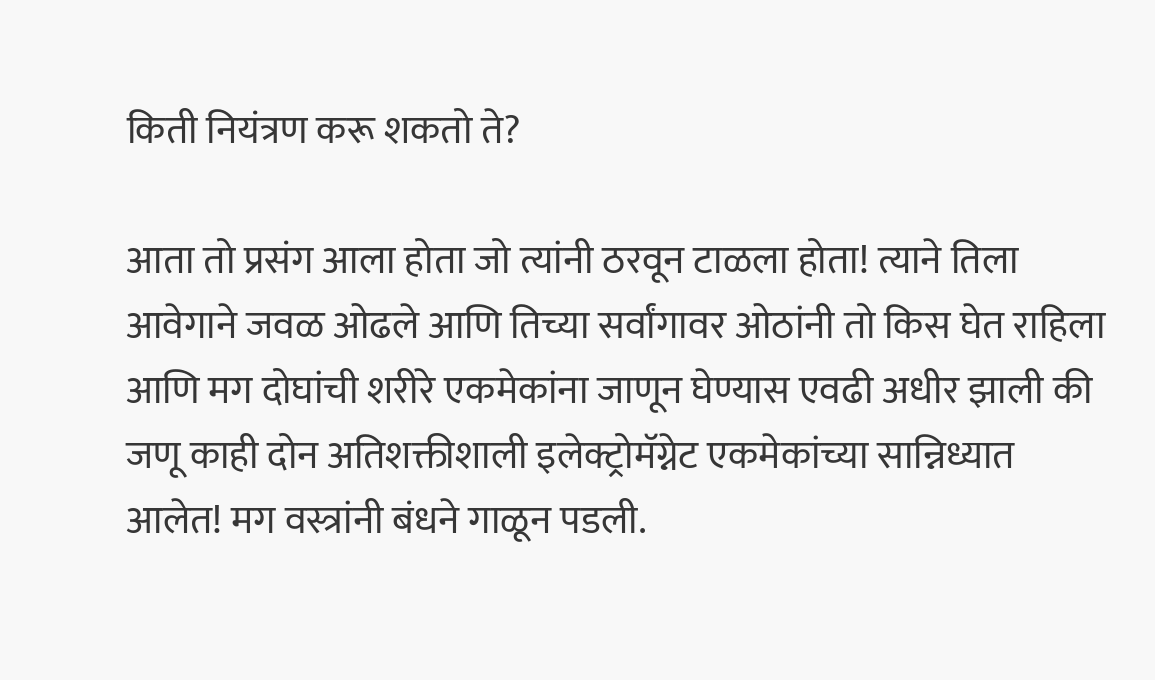किती नियंत्रण करू शकतो ते?

आता तो प्रसंग आला होता जो त्यांनी ठरवून टाळला होता! त्याने तिला आवेगाने जवळ ओढले आणि तिच्या सर्वांगावर ओठांनी तो किस घेत राहिला आणि मग दोघांची शरीरे एकमेकांना जाणून घेण्यास एवढी अधीर झाली की जणू काही दोन अतिशक्तीशाली इलेक्ट्रोमॅग्नेट एकमेकांच्या सान्निध्यात आलेत! मग वस्त्रांनी बंधने गाळून पडली.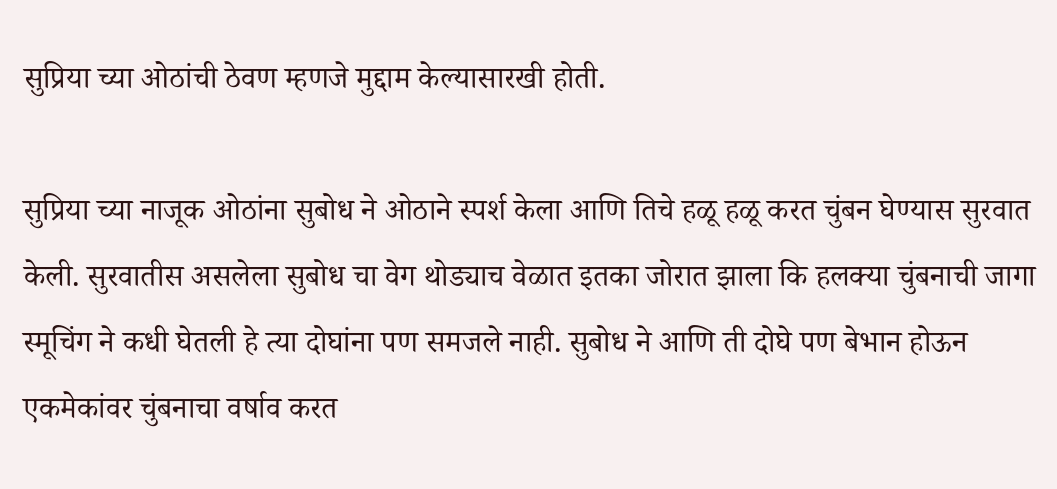सुप्रिया च्या ओठांची ठेवण म्हणजे मुद्दाम केल्यासारखी होती.

सुप्रिया च्या नाजूक ओठांना सुबोध ने ओठाने स्पर्श केला आणि तिचे हळू हळू करत चुंबन घेण्यास सुरवात केली. सुरवातीस असलेला सुबोध चा वेग थोड्याच वेळात इतका जोरात झाला कि हलक्या चुंबनाची जागा स्मूचिंग ने कधी घेतली हे त्या दोघांना पण समजले नाही. सुबोध ने आणि ती दोघे पण बेभान होऊन एकमेकांवर चुंबनाचा वर्षाव करत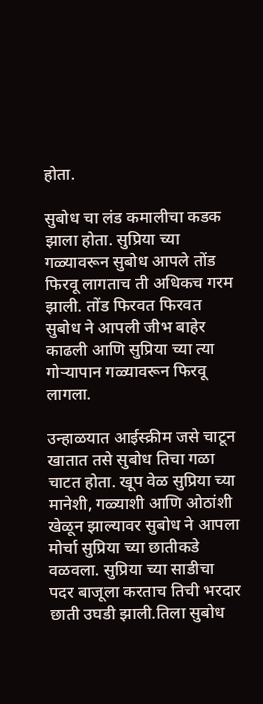होता.

सुबोध चा लंड कमालीचा कडक झाला होता. सुप्रिया च्या गळ्यावरून सुबोध आपले तोंड फिरवू लागताच ती अधिकच गरम झाली. तोंड फिरवत फिरवत सुबोध ने आपली जीभ बाहेर काढली आणि सुप्रिया च्या त्या गोऱ्यापान गळ्यावरून फिरवू लागला.

उन्हाळयात आईस्क्रीम जसे चाटून खातात तसे सुबोध तिचा गळा चाटत होता. खूप वेळ सुप्रिया च्या मानेशी, गळ्याशी आणि ओठांशी खेळून झाल्यावर सुबोध ने आपला मोर्चा सुप्रिया च्या छातीकडे वळवला. सुप्रिया च्या साडीचा पदर बाजूला करताच तिची भरदार छाती उघडी झाली.तिला सुबोध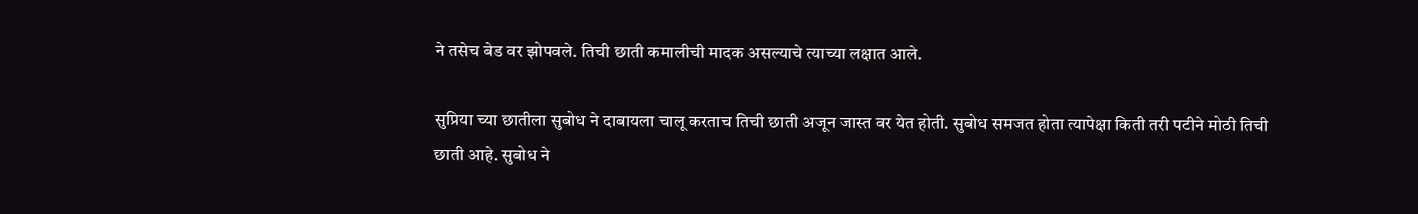ने तसेच बेड वर झोपवले. तिची छाती कमालीची मादक असल्याचे त्याच्या लक्षात आले.

सुप्रिया च्या छातीला सुबोध ने दाबायला चालू करताच तिची छाती अजून जास्त वर येत होती. सुबोध समजत होता त्यापेक्षा किती तरी पटीने मोठी तिची छाती आहे. सुबोध ने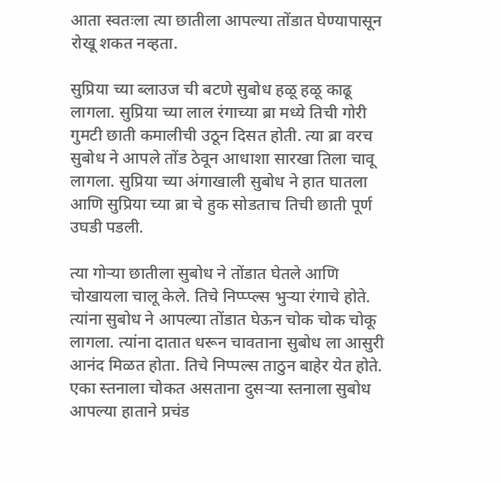आता स्वतःला त्या छातीला आपल्या तोंडात घेण्यापासून रोखू शकत नव्हता.

सुप्रिया च्या ब्लाउज ची बटणे सुबोध हळू हळू काढू लागला. सुप्रिया च्या लाल रंगाच्या ब्रा मध्ये तिची गोरी गुमटी छाती कमालीची उठून दिसत होती. त्या ब्रा वरच सुबोध ने आपले तोंड ठेवून आधाशा सारखा तिला चावू लागला. सुप्रिया च्या अंगाखाली सुबोध ने हात घातला आणि सुप्रिया च्या ब्रा चे हुक सोडताच तिची छाती पूर्ण उघडी पडली.

त्या गोऱ्या छातीला सुबोध ने तोंडात घेतले आणि चोखायला चालू केले. तिचे निप्प्प्ल्स भुऱ्या रंगाचे होते. त्यांना सुबोध ने आपल्या तोंडात घेऊन चोक चोक चोकू लागला. त्यांना दातात धरून चावताना सुबोध ला आसुरी आनंद मिळत होता. तिचे निप्पल्स ताठुन बाहेर येत होते. एका स्तनाला चोकत असताना दुसऱ्या स्तनाला सुबोध आपल्या हाताने प्रचंड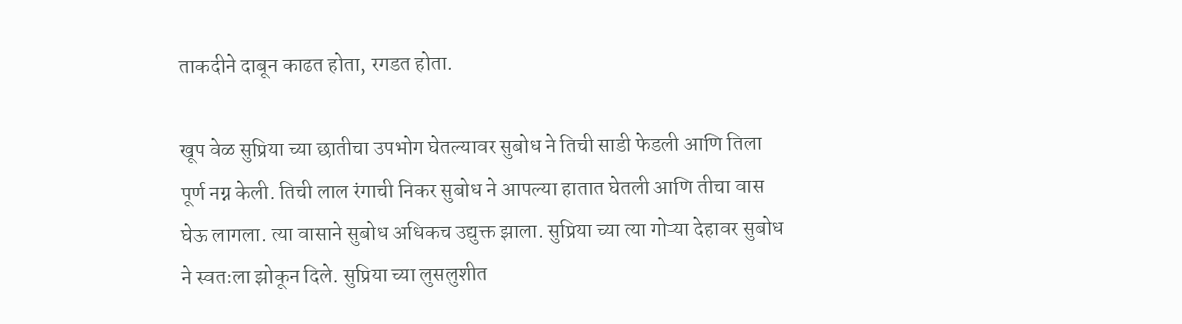ताकदीने दाबून काढत होता, रगडत होता.

खूप वेळ सुप्रिया च्या छातीचा उपभोग घेतल्यावर सुबोध ने तिची साडी फेडली आणि तिला पूर्ण नग्न केली. तिची लाल रंगाची निकर सुबोध ने आपल्या हातात घेतली आणि तीचा वास घेऊ लागला. त्या वासाने सुबोध अधिकच उद्युक्त झाला. सुप्रिया च्या त्या गोऱ्या देहावर सुबोध ने स्वतःला झोकून दिले. सुप्रिया च्या लुसलुशीत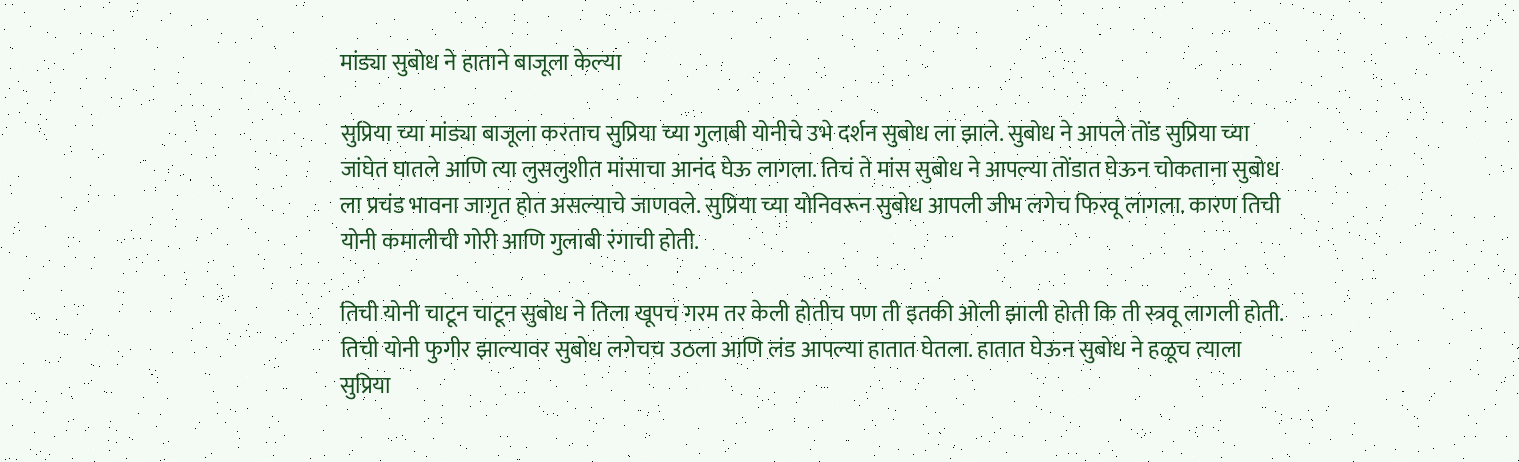मांड्या सुबोध ने हाताने बाजूला केल्या

सुप्रिया च्या मांड्या बाजूला करताच सुप्रिया च्या गुलाबी योनीचे उभे दर्शन सुबोध ला झाले. सुबोध ने आपले तोंड सुप्रिया च्या जांघेत घातले आणि त्या लुसलुशीत मांसाचा आनंद घेऊ लागला. तिचं ते मांस सुबोध ने आपल्या तोंडात घेऊन चोकताना सुबोध ला प्रचंड भावना जागृत होत असल्याचे जाणवले. सुप्रिया च्या योनिवरून सुबोध आपली जीभ लगेच फिरवू लागला. कारण तिची योनी कमालीची गोरी आणि गुलाबी रंगाची होती.

तिची योनी चाटून चाटून सुबोध ने तिला खूपच गरम तर केली होतीच पण ती इतकी ओली झाली होती कि ती स्त्रवू लागली होती. तिची योनी फुगीर झाल्यावर सुबोध लगेचच उठला आणि लंड आपल्या हातात घेतला. हातात घेऊन सुबोध ने हळूच त्याला सुप्रिया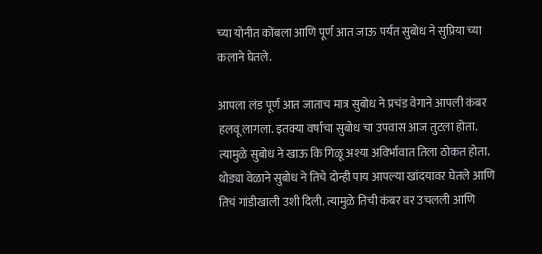च्या योनीत कोंबला आणि पूर्ण आत जाऊ पर्यंत सुबोध ने सुप्रिया च्या कलाने घेतले.

आपला लंड पूर्ण आत जाताच मात्र सुबोध ने प्रचंड वेगाने आपली कंबर हलवू लागला. इतक्या वर्षाचा सुबोध चा उपवास आज तुटला होता. त्यामुळे सुबोध ने खाऊ कि गिळू अश्या अविर्भावात तिला ठोकत होता. थोड्या वेळाने सुबोध ने तिचे दोन्ही पाय आपल्या खांदयावर घेतले आणि तिचं गांडीखाली उशी दिली. त्यामुळे तिची कंबर वर उचलली आणि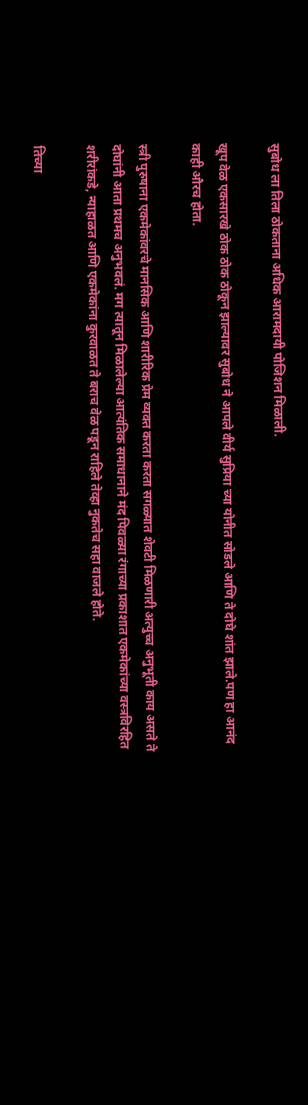सुबोध ला तिला ठोकताना अधिक आरामदायी पोजिशन मिळाली.

खूप वेळ एकसारखे ठोक ठोक ठोकून झाल्यावर सुबोध ने आपले वीर्य सुप्रिया च्या योनीत सोडले आणि ते दोघे शांत झाले.पण हा आनंद काही औरच होता.

स्त्री पुरुषाना एकमेकांवरचे मानसिक आणि शारीरिक प्रेम व्यक्त करता करता सगळ्यात शेवटी मिळणारी अत्युच्च अनुभूती काय असते ते दोघांनी आता प्रथमच अनुभवलं. मग त्यातून मिळालेल्या आत्यंतिक समाधानाने मंद पिवळ्या रंगाच्या प्रकाशात एकमेकांच्या वस्त्रविरहित शरीरांकडे, न्याहाळत आणि एकमेकांना कुरवाळत ते बराच वेळ पडून राहिले तेव्हा नुकतेच सहा वाजले होते.

तिच्या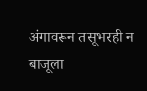अंगावरून तसूभरही न बाजूला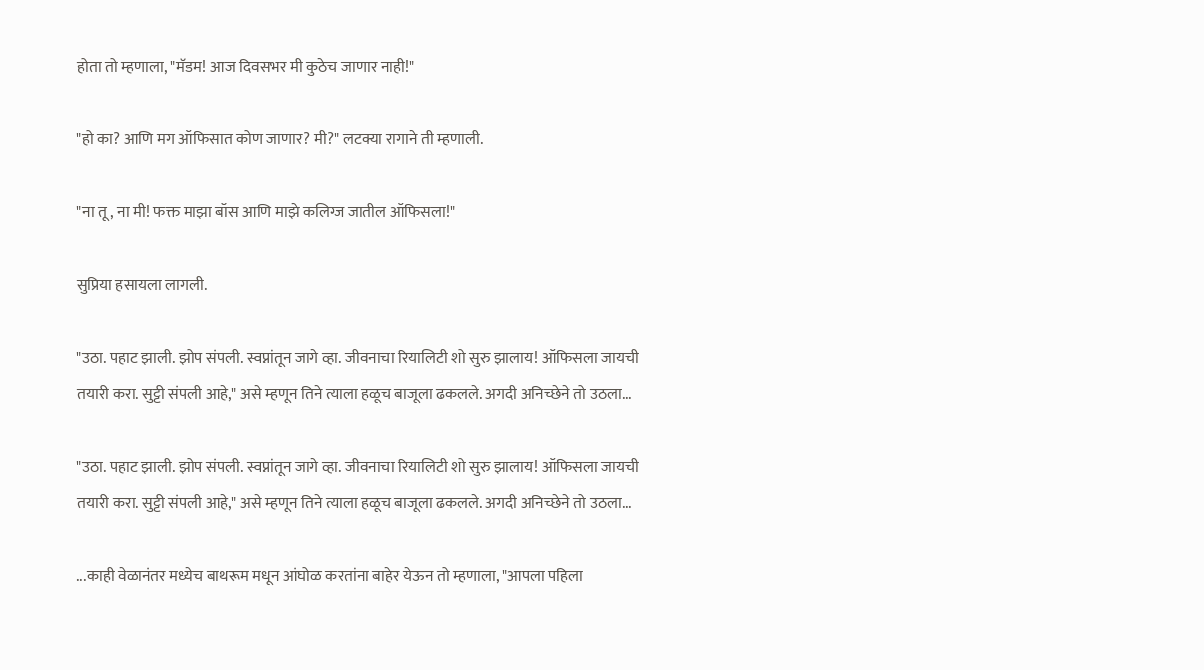होता तो म्हणाला, "मॅडम! आज दिवसभर मी कुठेच जाणार नाही!"

"हो का? आणि मग ऑफिसात कोण जाणार? मी?" लटक्या रागाने ती म्हणाली.

"ना तू, ना मी! फक्त माझा बॉस आणि माझे कलिग्ज जातील ऑफिसला!"

सुप्रिया हसायला लागली.

"उठा. पहाट झाली. झोप संपली. स्वप्नांतून जागे व्हा. जीवनाचा रियालिटी शो सुरु झालाय! ऑफिसला जायची तयारी करा. सुट्टी संपली आहे," असे म्हणून तिने त्याला हळूच बाजूला ढकलले. अगदी अनिच्छेने तो उठला...

"उठा. पहाट झाली. झोप संपली. स्वप्नांतून जागे व्हा. जीवनाचा रियालिटी शो सुरु झालाय! ऑफिसला जायची तयारी करा. सुट्टी संपली आहे," असे म्हणून तिने त्याला हळूच बाजूला ढकलले. अगदी अनिच्छेने तो उठला...

...काही वेळानंतर मध्येच बाथरूम मधून आंघोळ करतांना बाहेर येऊन तो म्हणाला, "आपला पहिला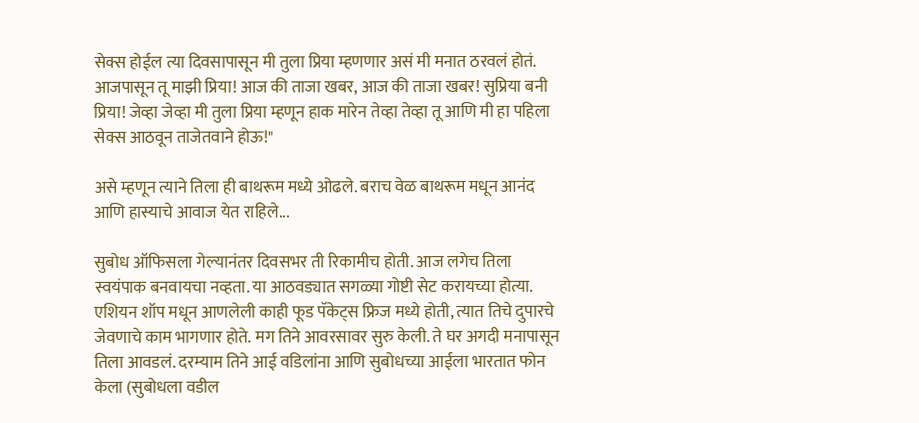सेक्स होईल त्या दिवसापासून मी तुला प्रिया म्हणणार असं मी मनात ठरवलं होतं. आजपासून तू माझी प्रिया! आज की ताजा खबर, आज की ताजा खबर! सुप्रिया बनी प्रिया! जेव्हा जेव्हा मी तुला प्रिया म्हणून हाक मारेन तेव्हा तेव्हा तू आणि मी हा पहिला सेक्स आठवून ताजेतवाने होऊ!"

असे म्हणून त्याने तिला ही बाथरूम मध्ये ओढले. बराच वेळ बाथरूम मधून आनंद आणि हास्याचे आवाज येत राहिले...

सुबोध ऑफिसला गेल्यानंतर दिवसभर ती रिकामीच होती. आज लगेच तिला स्वयंपाक बनवायचा नव्हता. या आठवड्यात सगळ्या गोष्टी सेट करायच्या होत्या. एशियन शॉप मधून आणलेली काही फूड पॅकेट्स फ्रिज मध्ये होती, त्यात तिचे दुपारचे जेवणाचे काम भागणार होते. मग तिने आवरसावर सुरु केली. ते घर अगदी मनापासून तिला आवडलं. दरम्याम तिने आई वडिलांना आणि सुबोधच्या आईला भारतात फोन केला (सुबोधला वडील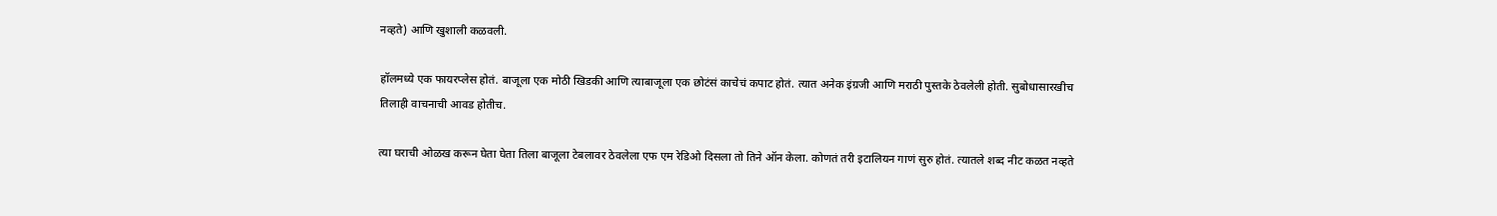नव्हते) आणि खुशाली कळवली.

हॉलमध्ये एक फायरप्लेस होतं. बाजूला एक मोठी खिडकी आणि त्याबाजूला एक छोटंसं काचेचं कपाट होतं. त्यात अनेक इंग्रजी आणि मराठी पुस्तके ठेवलेली होती. सुबोधासारखीच तिलाही वाचनाची आवड होतीच.

त्या घराची ओळख करून घेता घेता तिला बाजूला टेबलावर ठेवलेला एफ एम रेडिओ दिसला तो तिने ऑन केला. कोणतं तरी इटालियन गाणं सुरु होतं. त्यातले शब्द नीट कळत नव्हते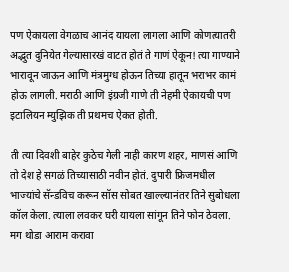पण ऐकायला वेगळाच आनंद यायला लागला आणि कोणत्यातरी अद्भुत दुनियेत गेल्यासारखं वाटत होतं ते गाणं ऐकून! त्या गाण्याने भारावून जाऊन आणि मंत्रमुग्ध होऊन तिच्या हातून भराभर कामं होऊ लागली. मराठी आणि इंग्रजी गाणे ती नेहमी ऐकायची पण इटालियन म्युझिक ती प्रथमच ऐकत होती.

ती त्या दिवशी बाहेर कुठेच गेली नाही कारण शहर, माणसं आणि तो देश हे सगळं तिच्यासाठी नवीन होतं. दुपारी फ्रिजमधील भाज्यांचे सॅन्डविच करून सॉस सोबत खाल्ल्यानंतर तिने सुबोधला कॉल केला. त्याला लवकर घरी यायला सांगून तिने फोन ठेवला. मग थोडा आराम करावा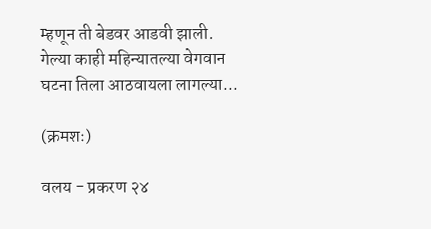म्हणून ती बेडवर आडवी झाली. गेल्या काही महिन्यातल्या वेगवान घटना तिला आठवायला लागल्या...

(क्रमशः)

वलय - प्रकरण २४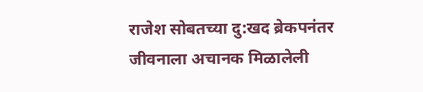राजेश सोबतच्या दु:खद ब्रेकपनंतर जीवनाला अचानक मिळालेली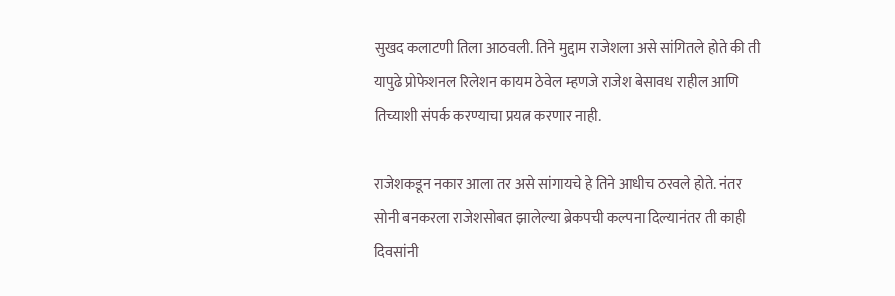सुखद कलाटणी तिला आठवली. तिने मुद्दाम राजेशला असे सांगितले होते की ती यापुढे प्रोफेशनल रिलेशन कायम ठेवेल म्हणजे राजेश बेसावध राहील आणि तिच्याशी संपर्क करण्याचा प्रयत्न करणार नाही.

राजेशकडून नकार आला तर असे सांगायचे हे तिने आधीच ठरवले होते. नंतर सोनी बनकरला राजेशसोबत झालेल्या ब्रेकपची कल्पना दिल्यानंतर ती काही दिवसांनी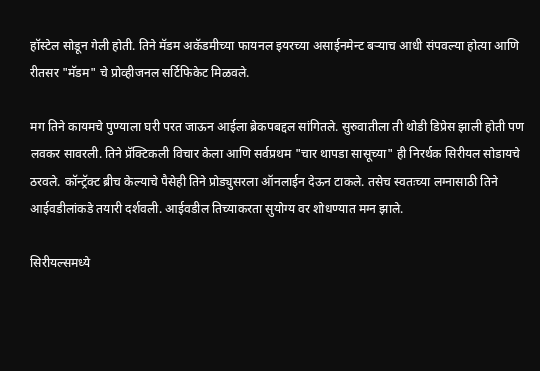हॉस्टेल सोडून गेली होती. तिने मॅडम अकॅडमीच्या फायनल इयरच्या असाईनमेन्ट बऱ्याच आधी संपवल्या होत्या आणि रीतसर "मॅडम" चे प्रोव्हीजनल सर्टिफिकेट मिळवले.

मग तिने कायमचे पुण्याला घरी परत जाऊन आईला ब्रेकपबद्दल सांगितले. सुरुवातीला ती थोडी डिप्रेस झाली होती पण लवकर सावरली. तिने प्रॅक्टिकली विचार केला आणि सर्वप्रथम "चार थापडा सासूच्या" ही निरर्थक सिरीयल सोडायचे ठरवले. कॉन्ट्रॅक्ट ब्रीच केल्याचे पैसेही तिने प्रोड्युसरला ऑनलाईन देऊन टाकले. तसेच स्वतःच्या लग्नासाठी तिने आईवडीलांकडे तयारी दर्शवली. आईवडील तिच्याकरता सुयोग्य वर शोधण्यात मग्न झाले.

सिरीयल्समध्ये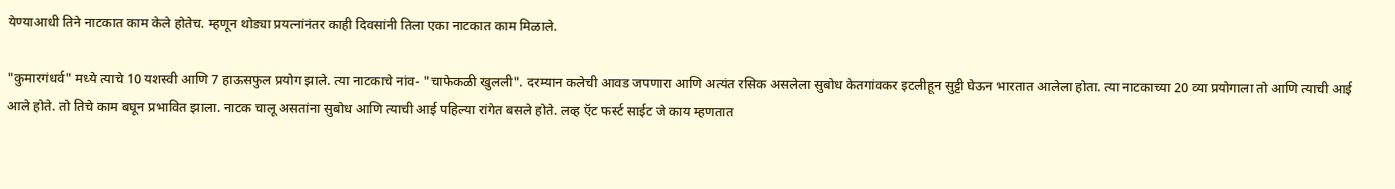येण्याआधी तिने नाटकात काम केले होतेच. म्हणून थोड्या प्रयत्नांनंतर काही दिवसांनी तिला एका नाटकात काम मिळाले.

"कुमारगंधर्व" मध्ये त्याचे 10 यशस्वी आणि 7 हाऊसफुल प्रयोग झाले. त्या नाटकाचे नांव- "चाफेकळी खुलली". दरम्यान कलेची आवड जपणारा आणि अत्यंत रसिक असलेला सुबोध केतगांवकर इटलीहून सुट्टी घेऊन भारतात आलेला होता. त्या नाटकाच्या 20 व्या प्रयोगाला तो आणि त्याची आई आले होते. तो तिचे काम बघून प्रभावित झाला. नाटक चालू असतांना सुबोध आणि त्याची आई पहिल्या रांगेत बसले होते. लव्ह ऍट फर्स्ट साईट जे काय म्हणतात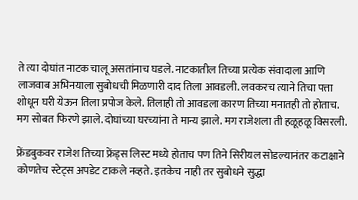ते त्या दोघांत नाटक चालू असतांनाच घडले. नाटकातील तिच्या प्रत्येक संवादाला आणि लाजवाब अभिनयाला सुबोधची मिळणारी दाद तिला आवडली. लवकरच त्याने तिचा पत्ता शोधून घरी येऊन तिला प्रपोज केले. तिलाही तो आवडला कारण तिच्या मनातही तो होताच. मग सोबत फिरणे झाले. दोघांच्या घरच्यांना ते मान्य झाले. मग राजेशला ती हळूहळू विसरली.

फ्रेंडबुकवर राजेश तिच्या फ्रेंड्स लिस्ट मध्ये होताच पण तिने सिरीयल सोडल्यानंतर कटाक्षाने कोणतेच स्टेट्स अपडेट टाकले नव्हते. इतकेच नाही तर सुबोधने सुद्धा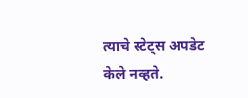त्याचे स्टेट्स अपडेट केले नव्हते.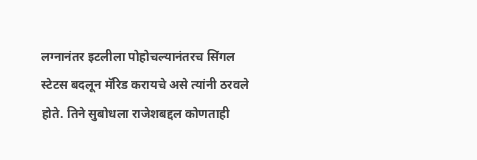लग्नानंतर इटलीला पोहोचल्यानंतरच सिंगल स्टेटस बदलून मॅरिड करायचे असे त्यांनी ठरवले होते. तिने सुबोधला राजेशबद्दल कोणताही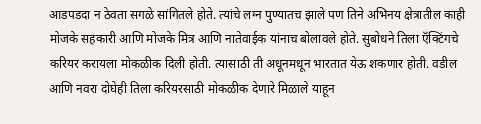आडपडदा न ठेवता सगळे सांगितले होते. त्यांचे लग्न पुण्यातच झाले पण तिने अभिनय क्षेत्रातील काही मोजके सहकारी आणि मोजके मित्र आणि नातेवाईक यांनाच बोलावले होते. सुबोधने तिला ऍक्टिंगचे करियर करायला मोकळीक दिली होती. त्यासाठी ती अधूनमधून भारतात येऊ शकणार होती. वडील आणि नवरा दोघेही तिला करियरसाठी मोकळीक देणारे मिळाले याहून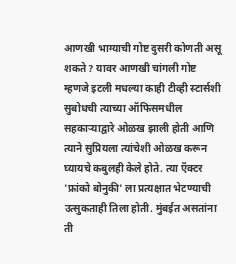आणखी भाग्याची गोष्ट दुसरी कोणती असू शकते? यावर आणखी चांगली गोष्ट म्हणजे इटली मधल्या काही टीव्ही स्टार्सशी सुबोधची त्याच्या ऑफिसमधील सहकाऱ्याद्वारे ओळख झाली होती आणि त्याने सुप्रियला त्यांचेशी ओळख करून घ्यायचे कबुलही केले होते. त्या ऍक्टर 'फ्रांको बोनुकी' ला प्रत्यक्षात भेटण्याची उत्सुकताही तिला होती. मुंबईत असतांना ती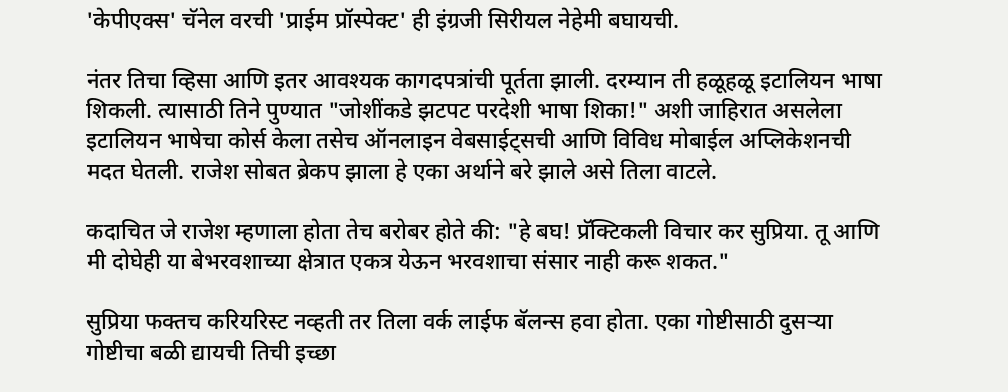'केपीएक्स' चॅनेल वरची 'प्राईम प्रॉस्पेक्ट' ही इंग्रजी सिरीयल नेहेमी बघायची.

नंतर तिचा व्हिसा आणि इतर आवश्यक कागदपत्रांची पूर्तता झाली. दरम्यान ती हळूहळू इटालियन भाषा शिकली. त्यासाठी तिने पुण्यात "जोशींकडे झटपट परदेशी भाषा शिका!" अशी जाहिरात असलेला इटालियन भाषेचा कोर्स केला तसेच ऑनलाइन वेबसाईट्सची आणि विविध मोबाईल अप्लिकेशनची मदत घेतली. राजेश सोबत ब्रेकप झाला हे एका अर्थाने बरे झाले असे तिला वाटले.

कदाचित जे राजेश म्हणाला होता तेच बरोबर होते की: "हे बघ! प्रॅक्टिकली विचार कर सुप्रिया. तू आणि मी दोघेही या बेभरवशाच्या क्षेत्रात एकत्र येऊन भरवशाचा संसार नाही करू शकत."

सुप्रिया फक्तच करियरिस्ट नव्हती तर तिला वर्क लाईफ बॅलन्स हवा होता. एका गोष्टीसाठी दुसऱ्या गोष्टीचा बळी द्यायची तिची इच्छा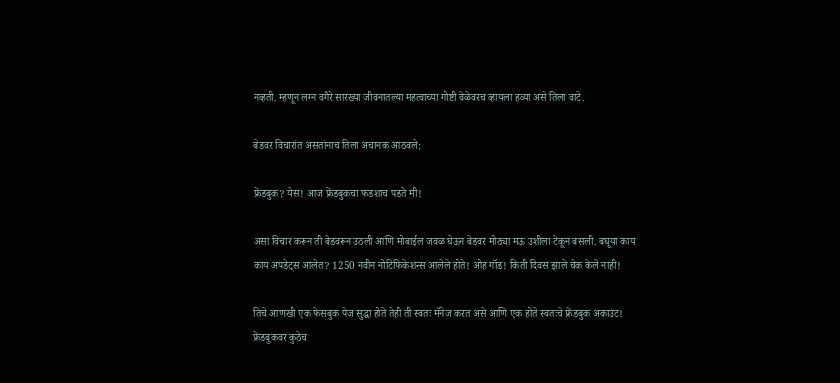नव्हती. म्हणून लग्न वगैरे सारख्या जीवनातल्या महत्वाच्या गोष्टी वेळेवरच व्हायला हव्या असे तिला वाटे.

बेडवर विचारांत असतांनाच तिला अचानक आठवले:

फ्रेंडबुक? येस! आज फ्रेंडबुकचा फडशाच पडते मी!

असा विचार करून ती बेडवरून उठली आणि मोबाईल जवळ घेऊन बेडवर मोठ्या मऊ उशीला टेकून बसली. बघूया काय काय अपडेट्स आलेत? 1250 नवीन नोटिफिकेशन्स आलेले होते! ओह गॉड! किती दिवस झाले चेक केले नाही!

तिचे आणखी एक फेसबुक पेज सुद्धा होते तेही ती स्वतः मॅनेज करत असे आणि एक होते स्वतःचे फ्रेंडबुक अकाउंट! फ्रेंडबुकवर कुठेच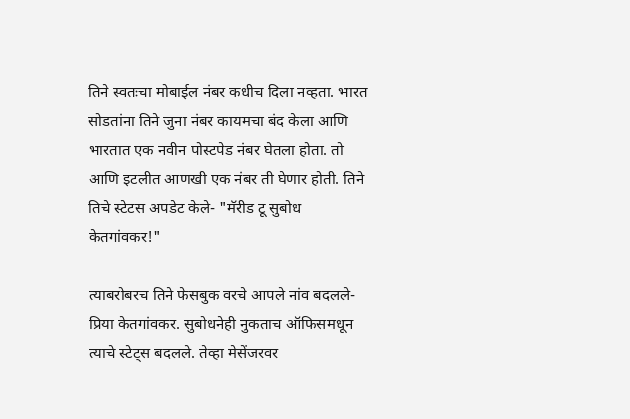तिने स्वतःचा मोबाईल नंबर कधीच दिला नव्हता. भारत सोडतांना तिने जुना नंबर कायमचा बंद केला आणि भारतात एक नवीन पोस्टपेड नंबर घेतला होता. तो आणि इटलीत आणखी एक नंबर ती घेणार होती. तिने तिचे स्टेटस अपडेट केले- "मॅरीड टू सुबोध केतगांवकर!"

त्याबरोबरच तिने फेसबुक वरचे आपले नांव बदलले- प्रिया केतगांवकर. सुबोधनेही नुकताच ऑफिसमधून त्याचे स्टेट्स बदलले. तेव्हा मेसेंजरवर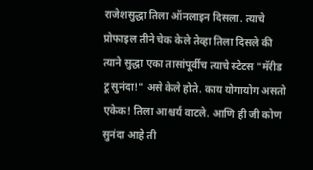राजेशसुद्धा तिला ऑनलाइन दिसला. त्याचे प्रोफाइल तीने चेक केले तेव्हा तिला दिसले की त्याने सुद्धा एका तासांपूर्वीच त्याचे स्टेटस "मॅरीड टू सुनंदा!" असे केले होते. काय योगायोग असतो एकेक! तिला आश्चर्य वाटले. आणि ही जी कोण सुनंदा आहे ती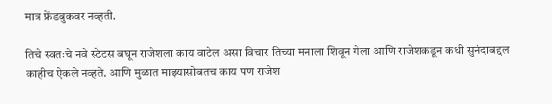मात्र फ्रेंडबुकवर नव्हती.

तिचे स्वतःचे नवे स्टेटस बघून राजेशला काय वाटेल असा विचार तिच्या मनाला शिवून गेला आणि राजेशकडून कधी सुनंदाबद्दल काहीच ऐकले नव्हते. आणि मुळात माझ्यासोबतच काय पण राजेश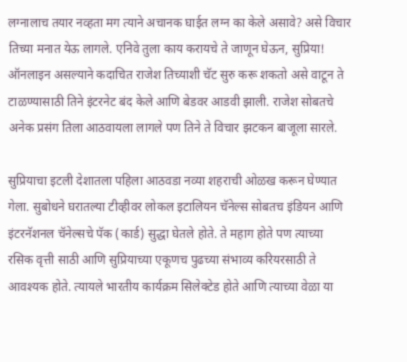लग्नालाच तयार नव्हता मग त्याने अचानक घाईत लग्न का केले असावे? असे विचार तिच्या मनात येऊ लागले. एनिवे तुला काय करायचे ते जाणून घेऊन, सुप्रिया! ऑनलाइन असल्याने कदाचित राजेश तिच्याशी चॅट सुरु करू शकतो असे वाटून ते टाळण्यासाठी तिने इंटरनेट बंद केले आणि बेडवर आडवी झाली. राजेश सोबतचे अनेक प्रसंग तिला आठवायला लागले पण तिने ते विचार झटकन बाजूला सारले.

सुप्रियाचा इटली देशातला पहिला आठवडा नव्या शहराची ओळख करून घेण्यात गेला. सुबोधने घरातल्या टीव्हीवर लोकल इटालियन चॅनेल्स सोबतच इंडियन आणि इंटरनॅशनल चॅनेल्सचे पॅक (कार्ड) सुद्धा घेतले होते. ते महाग होते पण त्याच्या रसिक वृत्ती साठी आणि सुप्रियाच्या एकूणच पुढच्या संभाव्य करियरसाठी ते आवश्यक होते. त्यायले भारतीय कार्यक्रम सिलेक्टेड होते आणि त्याच्या वेळा या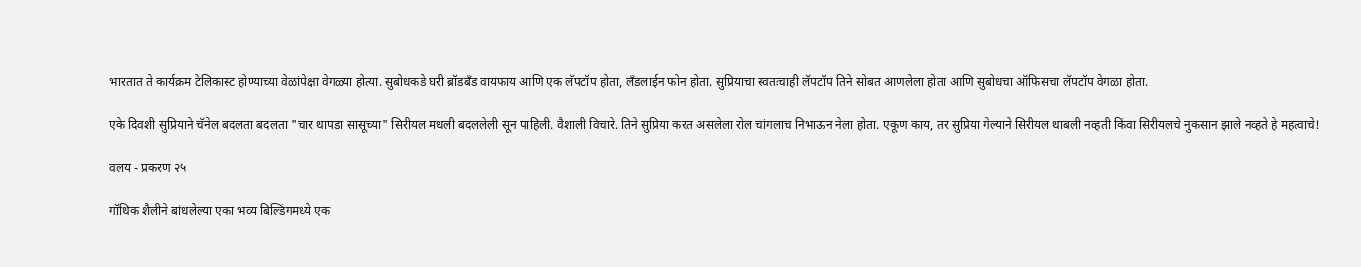भारतात ते कार्यक्रम टेलिकास्ट होण्याच्या वेळांपेक्षा वेगळ्या होत्या. सुबोधकडे घरी ब्रॉडबँड वायफाय आणि एक लॅपटॉप होता, लँडलाईन फोन होता. सुप्रियाचा स्वतःचाही लॅपटॉप तिने सोबत आणलेला होता आणि सुबोधचा ऑफिसचा लॅपटॉप वेगळा होता.

एके दिवशी सुप्रियाने चॅनेल बदलता बदलता "चार थापडा सासूच्या" सिरीयल मधली बदललेली सून पाहिली. वैशाली विचारे. तिने सुप्रिया करत असलेला रोल चांगलाच निभाऊन नेला होता. एकूण काय, तर सुप्रिया गेल्याने सिरीयल थाबली नव्हती किंवा सिरीयलचे नुकसान झाले नव्हते हे महत्वाचे!

वलय - प्रकरण २५

गॉथिक शैलीने बांधलेल्या एका भव्य बिल्डिंगमध्ये एक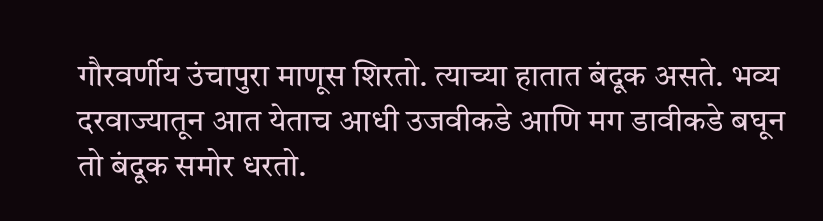गौरवर्णीय उंचापुरा माणूस शिरतो. त्याच्या हातात बंदूक असते. भव्य दरवाज्यातून आत येताच आधी उजवीकडे आणि मग डावीकडे बघून तो बंदूक समोर धरतो.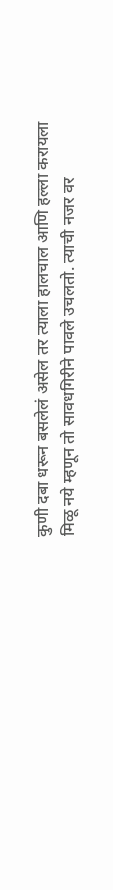कुणी दबा धरून बसलेलं असेल तर त्याला हालचाल आणि हल्ला करायला मिळू नये म्हणून तो सावधगिरीने पावले उचलतो. त्याची नजर वर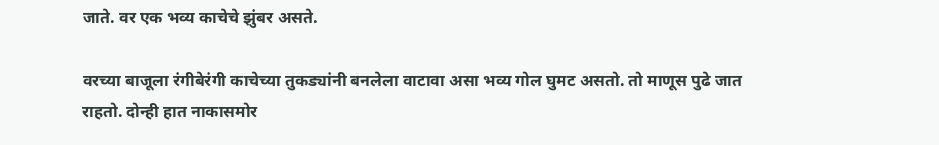जाते. वर एक भव्य काचेचे झुंबर असते.

वरच्या बाजूला रंगीबेरंगी काचेच्या तुकड्यांनी बनलेला वाटावा असा भव्य गोल घुमट असतो. तो माणूस पुढे जात राहतो. दोन्ही हात नाकासमोर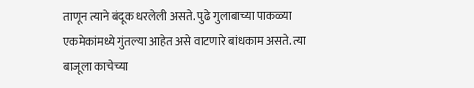ताणून त्याने बंदूक धरलेली असते. पुढे गुलाबाच्या पाकळ्या एकमेकांमध्ये गुंतल्या आहेत असे वाटणारे बांधकाम असते. त्या बाजूला काचेच्या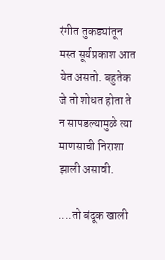रंगीत तुकड्यांतून मस्त सूर्यप्रकाश आत येत असतो. बहुतेक जे तो शोधत होता ते न सापडल्यामुळे त्या माणसाची निराशा झाली असावी.

....तो बंदूक खाली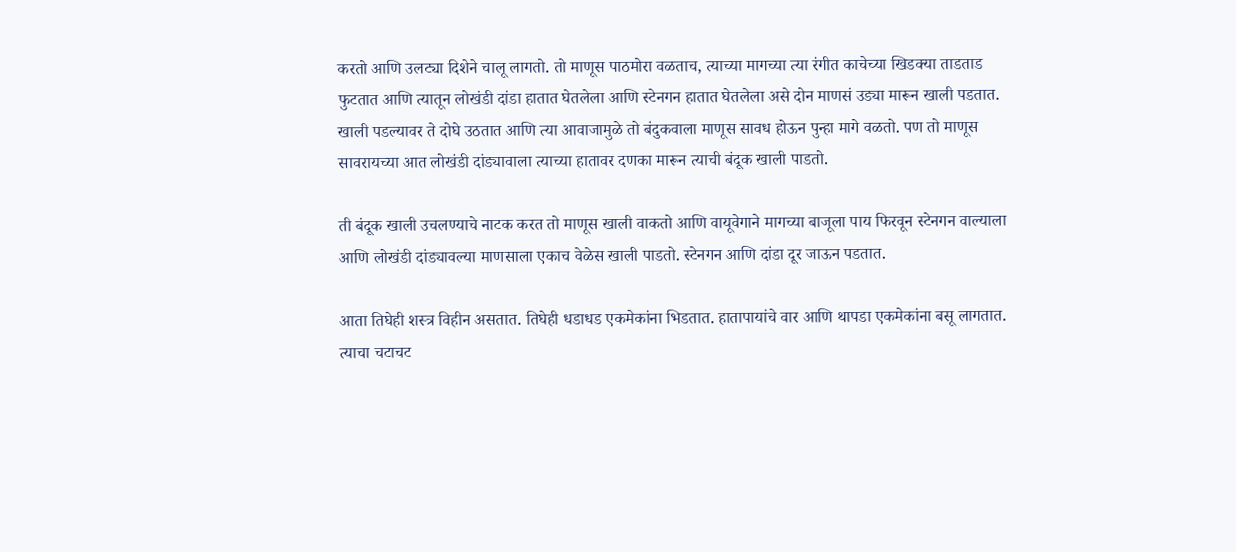करतो आणि उलट्या दिशेने चालू लागतो. तो माणूस पाठमोरा वळताच, त्याच्या मागच्या त्या रंगीत काचेच्या खिडक्या ताडताड फुटतात आणि त्यातून लोखंडी दांडा हातात घेतलेला आणि स्टेनगन हातात घेतलेला असे दोन माणसं उड्या मारून खाली पडतात. खाली पडल्यावर ते दोघे उठतात आणि त्या आवाजामुळे तो बंदुकवाला माणूस सावध होऊन पुन्हा मागे वळतो. पण तो माणूस सावरायच्या आत लोखंडी दांड्यावाला त्याच्या हातावर दणका मारून त्याची बंदूक खाली पाडतो.

ती बंदूक खाली उचलण्याचे नाटक करत तो माणूस खाली वाकतो आणि वायूवेगाने मागच्या बाजूला पाय फिरवून स्टेनगन वाल्याला आणि लोखंडी दांड्यावल्या माणसाला एकाच वेळेस खाली पाडतो. स्टेनगन आणि दांडा दूर जाऊन पडतात.

आता तिघेही शस्त्र विहीन असतात. तिघेही धडाधड एकमेकांना भिडतात. हातापायांचे वार आणि थापडा एकमेकांना बसू लागतात. त्याचा चटाचट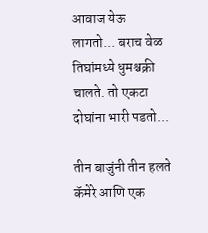आवाज येऊ लागतो... बराच वेळ तिघांमध्ये धुमश्चक्री चालते. तो एकटा दोघांना भारी पडतो...

तीन बाजुंनी तीन हलते कॅमेरे आणि एक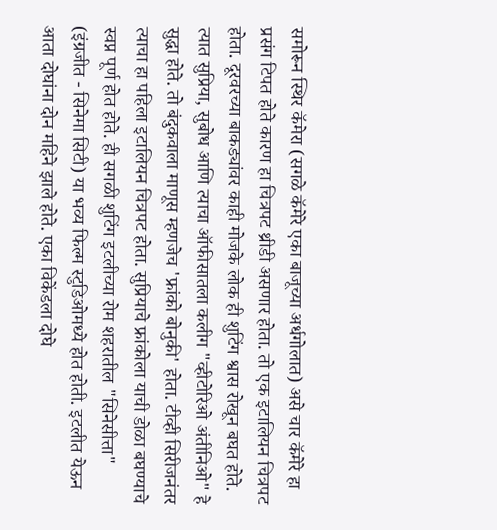समोरून स्थिर कॅमेरा (सगळे कॅमेरे एका बाजूच्या अर्धगोलात) असे चार कॅमेरे हा प्रसंग टिपत होते कारण हा चित्रपट थ्रीडी असणार होता. तो एक इटालियन चित्रपट होता. दूरवरच्या बाकड्यांवर काही मोजके लोक ही शुटिंग श्वास रोखून बघत होते. त्यात सुप्रिया, सुबोध आणि त्याचा ऑफीसातला कलीग "व्हीटोरिओ अंतीनिओ" हे सुद्धा होते. तो बंदुकवाला माणूस म्हणजेच 'फ्रांको बोनुकी' होता. टीव्ही सिरीजनंतर त्याचा हा पहिला इटालियन चित्रपट होता. सुप्रियाचे फ्रांकोला याची डोळा बघण्याचे स्वप्न पूर्ण होत होते. ही सगळी शुटिंग इटलीच्या रोम शहरातील "सिनेसीत्ता" (इंग्रजीत - सिनेमा सिटी) या भव्य फिल्म स्टुडिओमध्ये होत होती. इटलीत येऊन आता दोघांना दोन महिने झाले होते. एका विकेंडला दोघे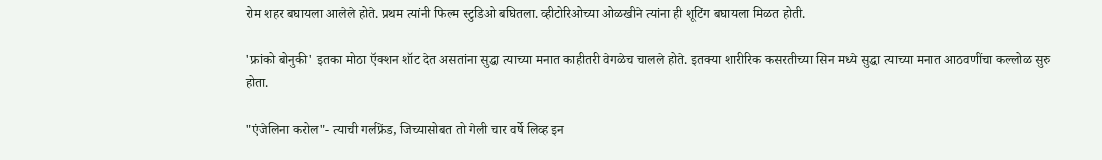रोम शहर बघायला आलेले होते. प्रथम त्यांनी फिल्म स्टुडिओ बघितला. व्हीटोरिओच्या ओळखीने त्यांना ही शूटिंग बघायला मिळत होती.

'फ्रांको बोनुकी' इतका मोठा ऍक्शन शॉट देत असतांना सुद्धा त्याच्या मनात काहीतरी वेगळेच चालले होते. इतक्या शारीरिक कसरतीच्या सिन मध्ये सुद्धा त्याच्या मनात आठवणींचा कल्लोळ सुरु होता.

"एंजेलिना करोल"- त्याची गर्लफ्रेंड, जिच्यासोबत तो गेली चार वर्षे लिव्ह इन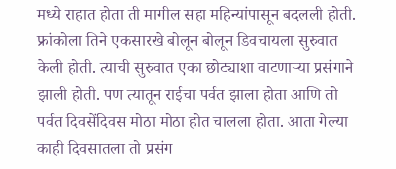मध्ये राहात होता ती मागील सहा महिन्यांपासून बदलली होती. फ्रांकोला तिने एकसारखे बोलून बोलून डिवचायला सुरुवात केली होती. त्याची सुरुवात एका छोट्याशा वाटणाऱ्या प्रसंगाने झाली होती. पण त्यातून राईचा पर्वत झाला होता आणि तो पर्वत दिवसेंदिवस मोठा मोठा होत चालला होता. आता गेल्या काही दिवसातला तो प्रसंग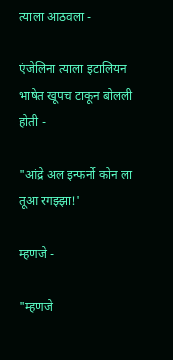त्याला आठवला -

एंजेलिना त्याला इटालियन भाषेत खूपच टाकून बोलली होती -

"आंद्रे अल इन्फर्नो कोन ला तूआ रगझ्झा!'

म्हणजे -

"म्हणजे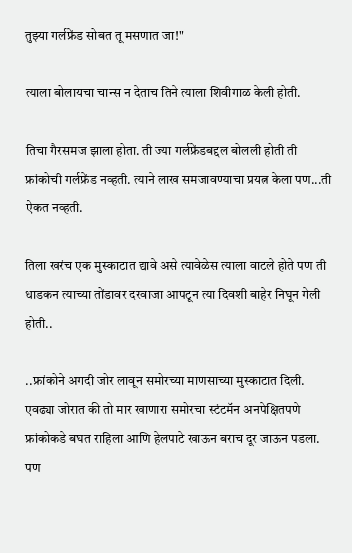तुझ्या गर्लफ्रेंड सोबत तू मसणात जा!"

त्याला बोलायचा चान्स न देताच तिने त्याला शिवीगाळ केली होती.

तिचा गैरसमज झाला होता. ती ज्या गर्लफ्रेंडबद्दल बोलली होती ती फ्रांकोची गर्लफ्रेंड नव्हती. त्याने लाख समजावण्याचा प्रयत्न केला पण...ती ऐकत नव्हती.

तिला खरंच एक मुस्काटात द्यावे असे त्यावेळेस त्याला वाटले होते पण ती धाडकन त्याच्या तोंडावर दरवाजा आपटून त्या दिवशी बाहेर निघून गेली होती..

..फ्रांकोने अगदी जोर लावून समोरच्या माणसाच्या मुस्काटात दिली. एवढ्या जोरात की तो मार खाणारा समोरचा स्टंटमॅन अनपेक्षितपणे फ्रांकोकडे बघत राहिला आणि हेलपाटे खाऊन बराच दूर जाऊन पडला. पण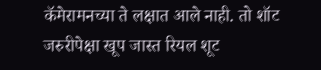कॅमेरामनच्या ते लक्षात आले नाही. तो शॉट जरुरीपेक्षा खूप जास्त रियल शूट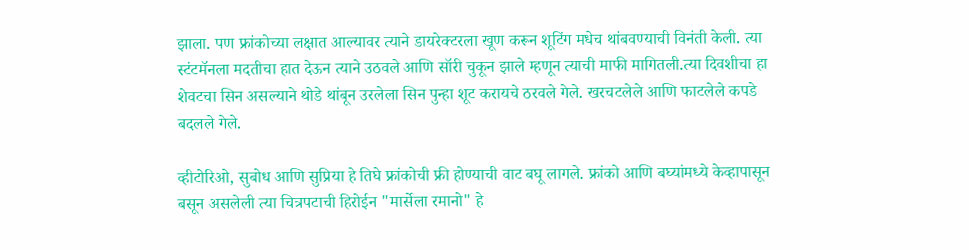झाला. पण फ्रांकोच्या लक्षात आल्यावर त्याने डायरेक्टरला खूण करून शूटिंग मधेच थांबवण्याची विनंती केली. त्या स्टंटमॅनला मदतीचा हात देऊन त्याने उठवले आणि सॉरी चुकून झाले म्हणून त्याची माफी मागितली.त्या दिवशीचा हा शेवटचा सिन असल्याने थोडे थांबून उरलेला सिन पुन्हा शूट करायचे ठरवले गेले. खरचटलेले आणि फाटलेले कपडे बदलले गेले.

व्हीटोरिओ, सुबोध आणि सुप्रिया हे तिघे फ्रांकोची फ्री होण्याची वाट बघू लागले. फ्रांको आणि बघ्यांमध्ये केव्हापासून बसून असलेली त्या चित्रपटाची हिरोईन "मार्सेला रमानो" हे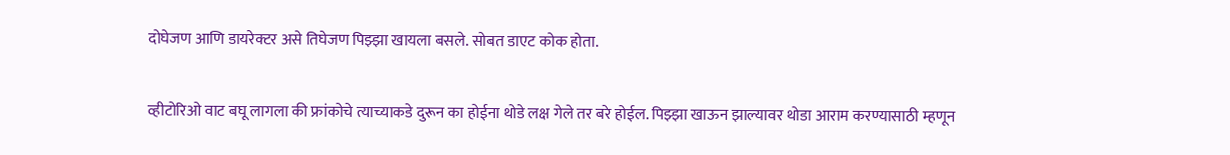दोघेजण आणि डायरेक्टर असे तिघेजण पिझ्झा खायला बसले. सोबत डाएट कोक होता.

व्हीटोरिओ वाट बघू लागला की फ्रांकोचे त्याच्याकडे दुरून का होईना थोडे लक्ष गेले तर बरे होईल. पिझ्झा खाऊन झाल्यावर थोडा आराम करण्यासाठी म्हणून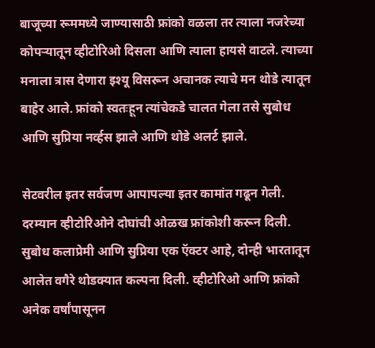बाजूच्या रूममध्ये जाण्यासाठी फ्रांको वळला तर त्याला नजरेच्या कोपऱ्यातून व्हीटोरिओ दिसला आणि त्याला हायसे वाटले. त्याच्या मनाला त्रास देणारा इश्यू विसरून अचानक त्याचे मन थोडे त्यातून बाहेर आले. फ्रांको स्वतःहून त्यांचेकडे चालत गेला तसे सुबोध आणि सुप्रिया नर्व्हस झाले आणि थोडे अलर्ट झाले.

सेटवरील इतर सर्वजण आपापल्या इतर कामांत गढून गेली. दरम्यान व्हीटोरिओने दोघांची ओळख फ्रांकोशी करून दिली. सुबोध कलाप्रेमी आणि सुप्रिया एक ऍक्टर आहे, दोन्ही भारतातून आलेत वगैरे थोडक्यात कल्पना दिली. व्हीटोरिओ आणि फ्रांको अनेक वर्षांपासूनन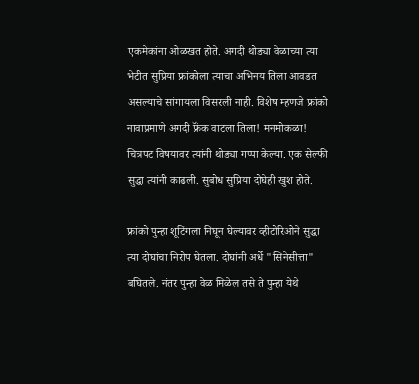एकमेकांना ओळखत होते. अगदी थोड्या वेळाच्या त्या भेटीत सुप्रिया फ्रांकोला त्याचा अभिनय तिला आवडत असल्याचे सांगायला विसरली नाही. विशेष म्हणजे फ्रांको नावाप्रमाणे अगदी फ्रॅंक वाटला तिला! मनमोकळा! चित्रपट विषयावर त्यांनी थोड्या गप्पा केल्या. एक सेल्फी सुद्धा त्यांनी काढली. सुबोध सुप्रिया दोघेही खुश होते.

फ्रांको पुन्हा शूटिंगला निघून घेल्यावर व्हीटोरिओने सुद्धा त्या दोघांचा निरोप घेतला. दोघांनी अर्धे "सिनेसीत्ता" बघितले. नंतर पुन्हा वेळ मिळेल तसे ते पुन्हा येथे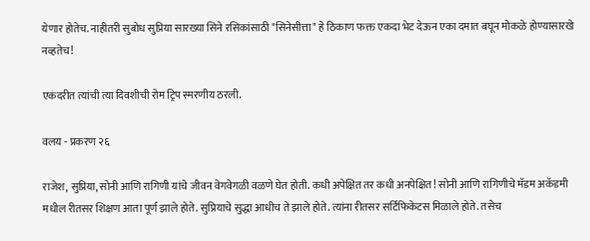येणार होतेच. नाहीतरी सुबोध सुप्रिया सारख्या सिने रसिकांसाठी "सिनेसीत्ता" हे ठिकाण फक्त एकदा भेट देऊन एका दमात बघून मोकळे होण्यासारखे नव्हतेच!

एकंदरीत त्यांची त्या दिवशीची रोम ट्रिप स्मरणीय ठरली.

वलय - प्रकरण २६

राजेश, सुप्रिया, सोनी आणि रागिणी यांचे जीवन वेगवेगळी वळणे घेत होती. कधी अपेक्षित तर कधी अनपेक्षित! सोनी आणि रागिणीचे मॅडम अकॅडमी मधील रीतसर शिक्षण आता पूर्ण झाले होते. सुप्रियाचे सुद्धा आधीच ते झाले होते. त्यांना रीतसर सर्टिफिकेटस मिळाले होते. तसेच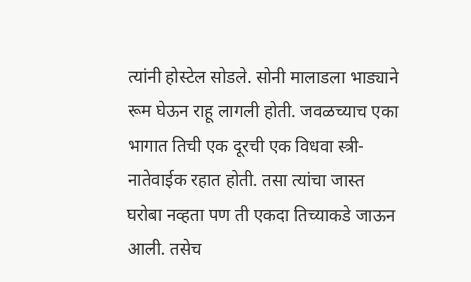त्यांनी होस्टेल सोडले. सोनी मालाडला भाड्याने रूम घेऊन राहू लागली होती. जवळच्याच एका भागात तिची एक दूरची एक विधवा स्त्री-नातेवाईक रहात होती. तसा त्यांचा जास्त घरोबा नव्हता पण ती एकदा तिच्याकडे जाऊन आली. तसेच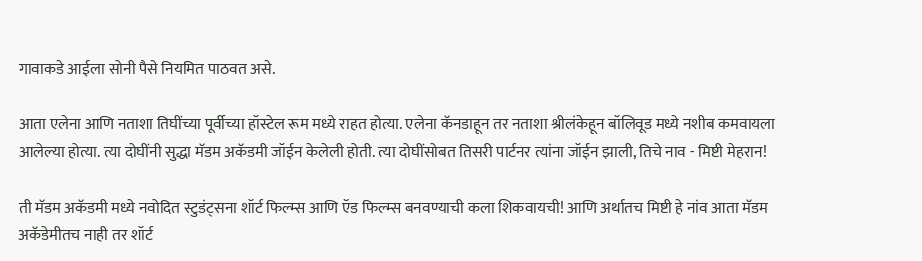गावाकडे आईला सोनी पैसे नियमित पाठवत असे.

आता एलेना आणि नताशा तिघींच्या पूर्वीच्या हॉस्टेल रूम मध्ये राहत होत्या. एलेना कॅनडाहून तर नताशा श्रीलंकेहून बॉलिवूड मध्ये नशीब कमवायला आलेल्या होत्या. त्या दोघींनी सुद्धा मॅडम अकॅडमी जॉईन केलेली होती. त्या दोघींसोबत तिसरी पार्टनर त्यांना जॉईन झाली, तिचे नाव - मिष्टी मेहरान!

ती मॅडम अकॅडमी मध्ये नवोदित स्टुडंट्सना शॉर्ट फिल्म्स आणि ऍड फिल्म्स बनवण्याची कला शिकवायची! आणि अर्थातच मिष्टी हे नांव आता मॅडम अकॅडेमीतच नाही तर शॉर्ट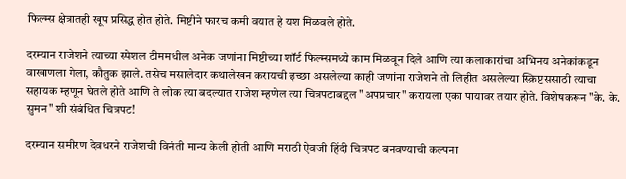फिल्म्स क्षेत्रातही खूप प्रसिद्ध होत होते. मिष्टीने फारच कमी वयात हे यश मिळवले होते.

दरम्यान राजेशने त्याच्या स्पेशल टीममधील अनेक जणांना मिष्टीच्या शॉर्ट फिल्म्समध्ये काम मिळवून दिले आणि त्या कलाकारांचा अभिनय अनेकांकडून वाखाणला गेला, कौतुक झाले. तसेच मसालेदार कथालेखन करायची इच्छा असलेल्या काही जणांना राजेशने तो लिहीत असलेल्या स्क्रिप्टससाठी त्याचा सहायक म्हणून घेतले होते आणि ते लोक त्या बदल्यात राजेश म्हणेल त्या चित्रपटाबद्दल "अपप्रचार" करायला एका पायावर तयार होते. विशेषकरून "के. के. सुमन" शी संबंधित चित्रपट!

दरम्यान समीरण देवधरने राजेशची विनंती मान्य केली होती आणि मराठी ऐवजी हिंदी चित्रपट बनवण्याची कल्पना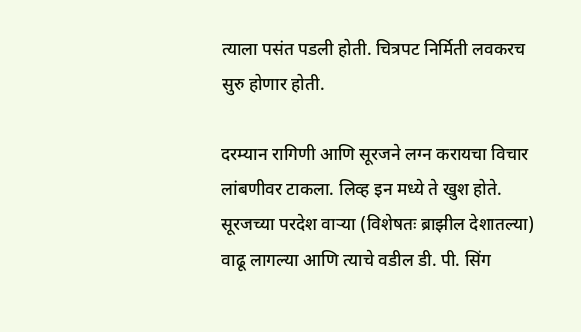त्याला पसंत पडली होती. चित्रपट निर्मिती लवकरच सुरु होणार होती.

दरम्यान रागिणी आणि सूरजने लग्न करायचा विचार लांबणीवर टाकला. लिव्ह इन मध्ये ते खुश होते. सूरजच्या परदेश वाऱ्या (विशेषतः ब्राझील देशातल्या) वाढू लागल्या आणि त्याचे वडील डी. पी. सिंग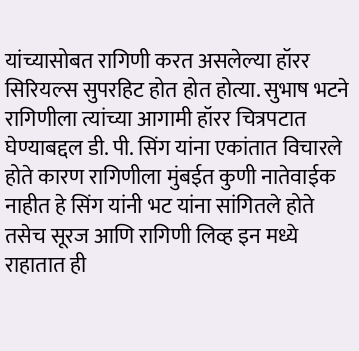यांच्यासोबत रागिणी करत असलेल्या हॉरर सिरियल्स सुपरहिट होत होत होत्या. सुभाष भटने रागिणीला त्यांच्या आगामी हॉरर चित्रपटात घेण्याबद्दल डी. पी. सिंग यांना एकांतात विचारले होते कारण रागिणीला मुंबईत कुणी नातेवाईक नाहीत हे सिंग यांनी भट यांना सांगितले होते तसेच सूरज आणि रागिणी लिव्ह इन मध्ये राहातात ही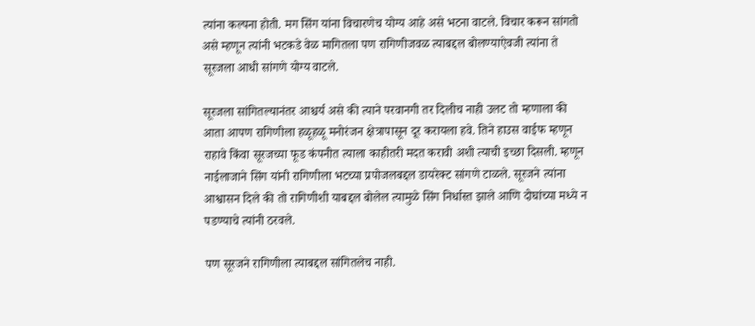त्यांना कल्पना होती. मग सिंग यांना विचारणेच योग्य आहे असे भटना वाटले. विचार करून सांगतो असे म्हणून त्यांनी भटकडे वेळ मागितला पण रागिणीजवळ त्याबद्दल बोलण्याऐवजी त्यांना ते सूरजला आधी सांगणे योग्य वाटले.

सूरजला सांगितल्यानंतर आश्चर्य असे की त्याने परवानगी तर दिलीच नाही उलट तो म्हणाला की आता आपण रागिणीला हळूहळू मनोरंजन क्षेत्रापासून दूर करायला हवे. तिने हाउस वाईफ म्हणून राहावे किंवा सूरजच्या फूड कंपनीत त्याला काहीतरी मदत करावी अशी त्याची इच्छा दिसली. म्हणून नाईलाजाने सिंग यांनी रागिणीला भटच्या प्रपोजलबद्दल डायरेक्ट सांगणे टाळले. सूरजने त्यांना आश्वासन दिले की तो रागिणीशी याबद्दल बोलेल त्यामुळे सिंग निर्धास्त झाले आणि दोघांच्या मध्ये न पडण्याचे त्यांनी ठरवले.

पण सूरजने रागिणीला त्याबद्दल सांगितलेच नाही.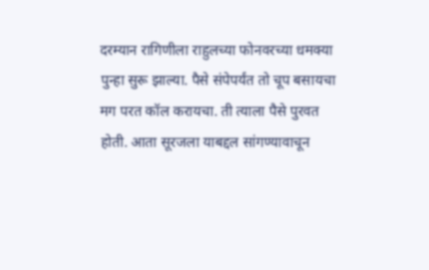दरम्यान रागिणीला राहुलच्या फोनवरच्या धमक्या पुन्हा सुरू झाल्या. पैसे संपेपर्यंत तो चूप बसायचा मग परत कॉल करायचा. ती त्याला पैसे पुरवत होती. आता सूरजला याबद्दल सांगण्यावाचून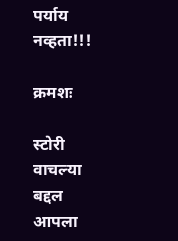पर्याय नव्हता!!!

क्रमशः

स्टोरी वाचल्या बद्दल आपला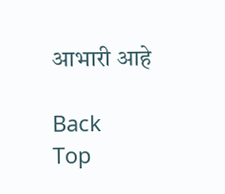आभारी आहे

Back
Top